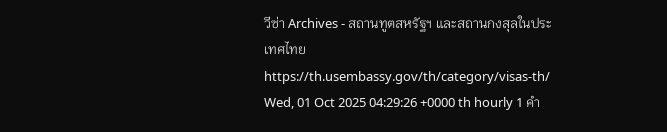วีซ่า Archives - สถานทูตสหรัฐฯ และสถานกงสุลในประเทศไทย https://th.usembassy.gov/th/category/visas-th/ Wed, 01 Oct 2025 04:29:26 +0000 th hourly 1 คำ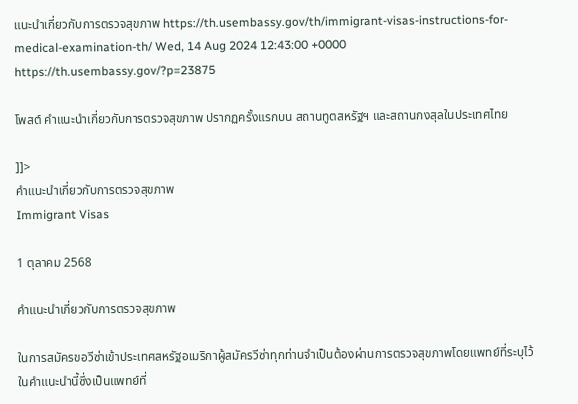แนะนำเกี่ยวกับการตรวจสุขภาพ https://th.usembassy.gov/th/immigrant-visas-instructions-for-medical-examination-th/ Wed, 14 Aug 2024 12:43:00 +0000 https://th.usembassy.gov/?p=23875

โพสต์ คำแนะนำเกี่ยวกับการตรวจสุขภาพ ปรากฏครั้งแรกบน สถานทูตสหรัฐฯ และสถานกงสุลในประเทศไทย

]]>
คำแนะนำเกี่ยวกับการตรวจสุขภาพ
Immigrant Visas

1 ตุลาคม 2568

คำแนะนำเกี่ยวกับการตรวจสุขภาพ

ในการสมัครขอวีซ่าเข้าประเทศสหรัฐอเมริกาผู้สมัครวีซ่าทุกท่านจำเป็นต้องผ่านการตรวจสุขภาพโดยแพทย์ที่ระบุไว้ในคำแนะนำนี้ซึ่งเป็นแพทย์ที่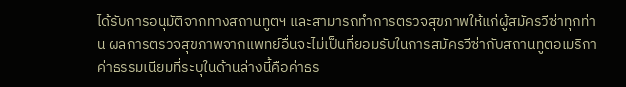ได้รับการอนุมัติจากทางสถานทูตฯ และสามารถทำการตรวจสุขภาพให้แก่ผู้สมัครวีซ่าทุกท่าน ผลการตรวจสุขภาพจากแพทย์อื่นจะไม่เป็นที่ยอมรับในการสมัครวีซ่ากับสถานทูตอเมริกา ค่าธรรมเนียมที่ระบุในด้านล่างนี้คือค่าธร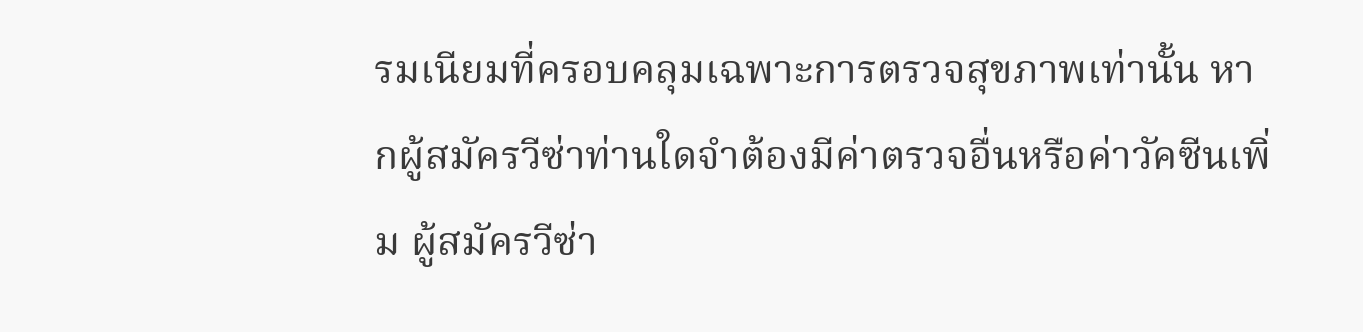รมเนียมที่ครอบคลุมเฉพาะการตรวจสุขภาพเท่านั้น หากผู้สมัครวีซ่าท่านใดจำต้องมีค่าตรวจอื่นหรือค่าวัคซีนเพิ่ม ผู้สมัครวีซ่า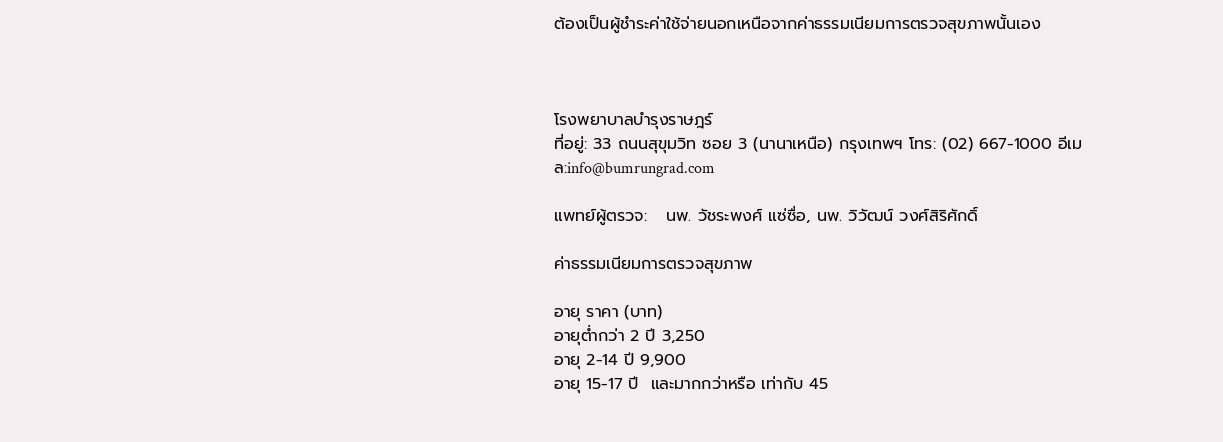ต้องเป็นผู้ชำระค่าใช้จ่ายนอกเหนือจากค่าธรรมเนียมการตรวจสุขภาพนั้นเอง



โรงพยาบาลบำรุงราษฎร์
ที่อยู่: 33 ถนนสุขุมวิท ซอย 3 (นานาเหนือ) กรุงเทพฯ โทร: (02) 667-1000 อีเมล:info@bumrungrad.com

แพทย์ผู้ตรวจ:   นพ. วัชระพงศ์ แซ่ซื่อ, นพ. วิวัฒน์ วงศ์สิริศักดิ์

ค่าธรรมเนียมการตรวจสุขภาพ

อายุ ราคา (บาท)
อายุต่ำกว่า 2 ปี 3,250
อายุ 2-14 ปี 9,900
อายุ 15-17 ปี  และมากกว่าหรือ เท่ากับ 45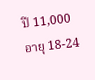ปี 11,000
อายุ 18-24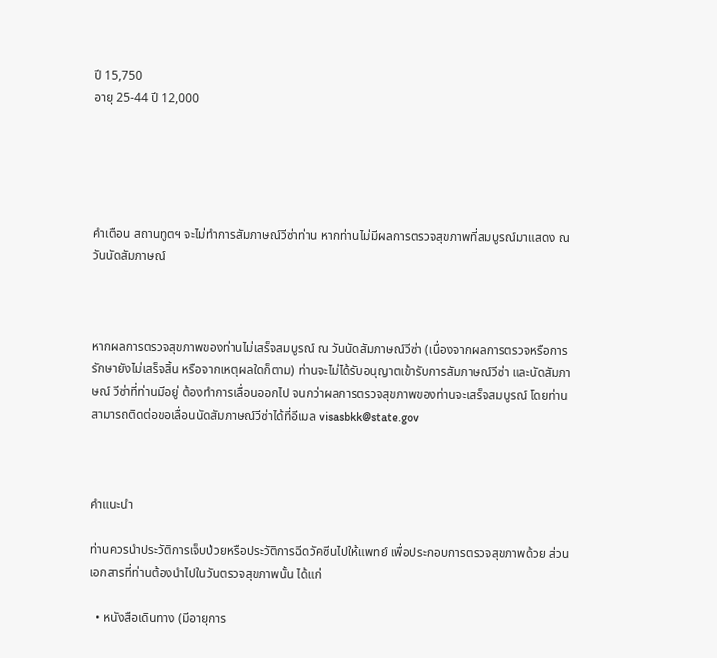ปี 15,750
อายุ 25-44 ปี 12,000





คำเตือน สถานทูตฯ จะไม่ทำการสัมภาษณ์วีซ่าท่าน หากท่านไม่มีผลการตรวจสุขภาพที่สมบูรณ์มาแสดง ณ วันนัดสัมภาษณ์



หากผลการตรวจสุขภาพของท่านไม่เสร็จสมบูรณ์ ณ วันนัดสัมภาษณ์วีซ่า (เนื่องจากผลการตรวจหรือการรักษายังไม่เสร็จสิ้น หรือจากเหตุผลใดก็ตาม) ท่านจะไม่ได้รับอนุญาตเข้ารับการสัมภาษณ์วีซ่า และนัดสัมภาษณ์ วีซ่าที่ท่านมีอยู่ ต้องทำการเลื่อนออกไป จนกว่าผลการตรวจสุขภาพของท่านจะเสร็จสมบูรณ์ โดยท่านสามารถติดต่อขอเลื่อนนัดสัมภาษณ์วีซ่าได้ที่อีเมล visasbkk@state.gov



คำแนะนำ

ท่านควรนำประวัติการเจ็บป่วยหรือประวัติการฉีดวัคซีนไปให้แพทย์ เพื่อประกอบการตรวจสุขภาพด้วย ส่วนเอกสารที่ท่านต้องนำไปในวันตรวจสุขภาพนั้น ได้แก่

  • หนังสือเดินทาง (มีอายุการ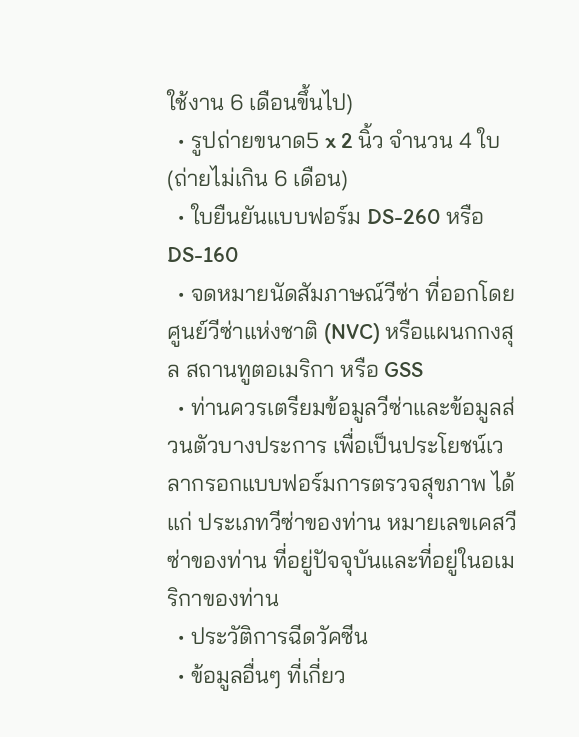ใช้งาน 6 เดือนขึ้นไป)
  • รูปถ่ายขนาด5 x 2 นิ้ว จำนวน 4 ใบ (ถ่ายไม่เกิน 6 เดือน)
  • ใบยืนยันแบบฟอร์ม DS-260 หรือ DS-160
  • จดหมายนัดสัมภาษณ์วีซ่า ที่ออกโดยศูนย์วีซ่าแห่งชาติ (NVC) หรือแผนกกงสุล สถานทูตอเมริกา หรือ GSS
  • ท่านควรเตรียมข้อมูลวีซ่าและข้อมูลส่วนตัวบางประการ เพื่อเป็นประโยชน์เวลากรอกแบบฟอร์มการตรวจสุขภาพ ได้แก่ ประเภทวีซ่าของท่าน หมายเลขเคสวีซ่าของท่าน ที่อยู่ปัจจุบันและที่อยู่ในอเมริกาของท่าน
  • ประวัติการฉีดวัคซีน
  • ข้อมูลอื่นๆ ที่เกี่ยว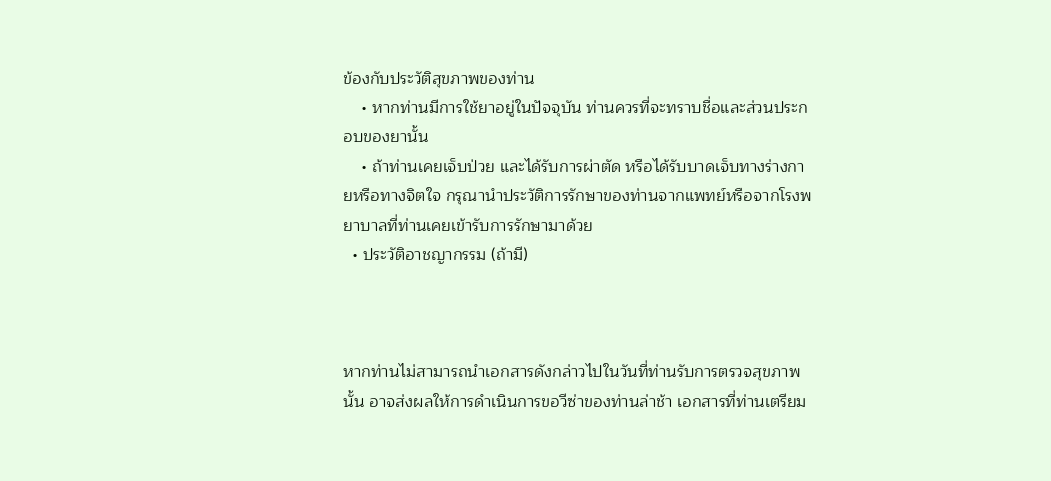ข้องกับประวัติสุขภาพของท่าน
    • หากท่านมีการใช้ยาอยู่ในปัจจุบัน ท่านควรที่จะทราบชื่อและส่วนประกอบของยานั้น
    • ถ้าท่านเคยเจ็บป่วย และได้รับการผ่าตัด หรือได้รับบาดเจ็บทางร่างกายหรือทางจิตใจ กรุณานำประวัติการรักษาของท่านจากแพทย์หรือจากโรงพยาบาลที่ท่านเคยเข้ารับการรักษามาด้วย
  • ประวัติอาชญากรรม (ถ้ามี)



หากท่านไม่สามารถนำเอกสารดังกล่าวไปในวันที่ท่านรับการตรวจสุขภาพนั้น อาจส่งผลให้การดำเนินการขอวีซ่าของท่านล่าช้า เอกสารที่ท่านเตรียม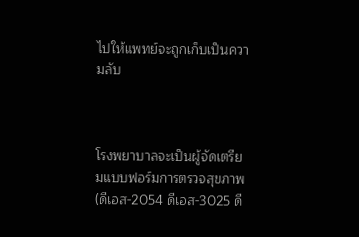ไปให้แพทย์จะถูกเก็บเป็นความลับ



โรงพยาบาลจะเป็นผู้จัดเตรียมแบบฟอร์มการตรวจสุขภาพ (ดีเอส-2054 ดีเอส-3025 ดี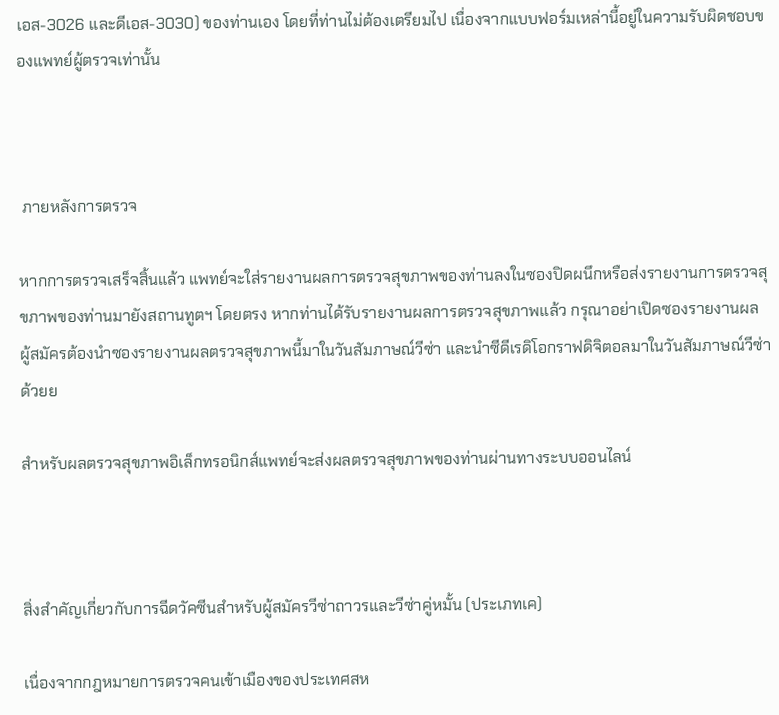เอส-3026 และดีเอส-3030) ของท่านเอง โดยที่ท่านไม่ต้องเตรียมไป เนื่องจากแบบฟอร์มเหล่านี้อยู่ในความรับผิดชอบของแพทย์ผู้ตรวจเท่านั้น



 ภายหลังการตรวจ

หากการตรวจเสร็จสิ้นแล้ว แพทย์จะใส่รายงานผลการตรวจสุขภาพของท่านลงในซองปิดผนึกหรือส่งรายงานการตรวจสุขภาพของท่านมายังสถานทูตฯ โดยตรง หากท่านได้รับรายงานผลการตรวจสุขภาพแล้ว กรุณาอย่าเปิดซองรายงานผล ผู้สมัครต้องนำซองรายงานผลตรวจสุขภาพนี้มาในวันสัมภาษณ์วีซ่า และนำซีดีเรดิโอกราฟดิจิตอลมาในวันสัมภาษณ์วีซ่าด้วยย

สำหรับผลตรวจสุขภาพอิเล็กทรอนิกส์แพทย์จะส่งผลตรวจสุขภาพของท่านผ่านทางระบบออนไลน์



สิ่งสำคัญเกี่ยวกับการฉีดวัคซีนสำหรับผู้สมัครวีซ่าถาวรและวีซ่าคู่หมั้น (ประเภทเค)

เนื่องจากกฎหมายการตรวจคนเข้าเมืองของประเทศสห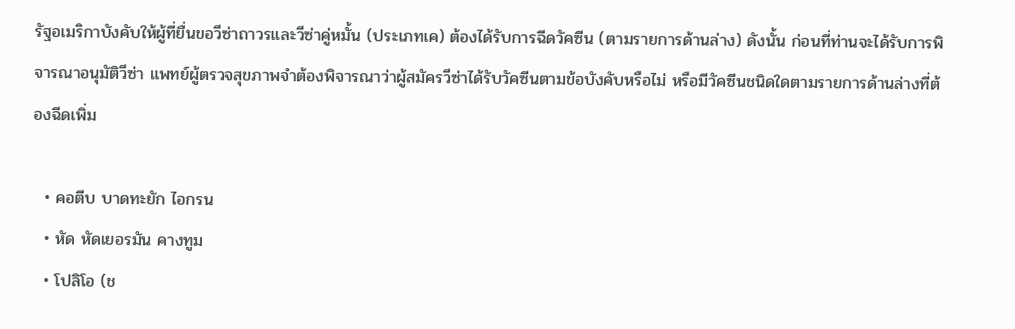รัฐอเมริกาบังคับให้ผู้ที่ยื่นขอวีซ่าถาวรและวีซ่าคู่หมั้น (ประเภทเค) ต้องได้รับการฉีดวัคซีน (ตามรายการด้านล่าง) ดังนั้น ก่อนที่ท่านจะได้รับการพิจารณาอนุมัติวีซ่า แพทย์ผู้ตรวจสุขภาพจำต้องพิจารณาว่าผู้สมัครวีซ่าได้รับวัคซีนตามข้อบังคับหรือไม่ หรือมีวัคซีนชนิดใดตามรายการด้านล่างที่ต้องฉีดเพิ่ม

  • คอตีบ บาดทะยัก ไอกรน
  • หัด หัดเยอรมัน คางทูม
  • โปลิโอ (ช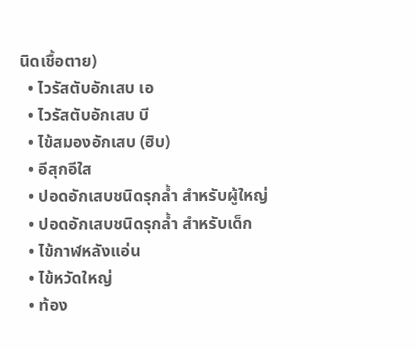นิดเชื้อตาย)
  • ไวรัสตับอักเสบ เอ
  • ไวรัสตับอักเสบ บี
  • ไข้สมองอักเสบ (ฮิบ)
  • อีสุกอีใส
  • ปอดอักเสบชนิดรุกล้ำ สำหรับผู้ใหญ่
  • ปอดอักเสบชนิดรุกล้ำ สำหรับเด็ก
  • ไข้กาฬหลังแอ่น
  • ไข้หวัดใหญ่
  • ท้อง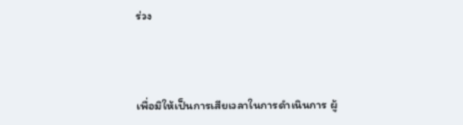ร่วง



เพื่อมิให้เป็นการเสียเวลาในการดำเนินการ ผู้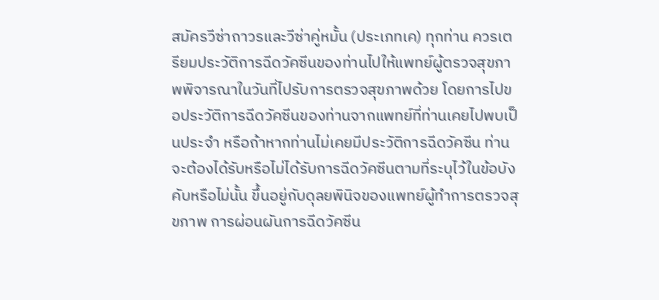สมัครวีซ่าถาวรและวีซ่าคู่หมั้น (ประเภทเค) ทุกท่าน ควรเตรียมประวัติการฉีดวัคซีนของท่านไปให้แพทย์ผู้ตรวจสุขภาพพิจารณาในวันที่ไปรับการตรวจสุขภาพด้วย โดยการไปขอประวัติการฉีดวัคซีนของท่านจากแพทย์ที่ท่านเคยไปพบเป็นประจำ หรือถ้าหากท่านไม่เคยมีประวัติการฉีดวัคซีน ท่านจะต้องได้รับหรือไม่ได้รับการฉีดวัคซีนตามที่ระบุไว้ในข้อบังคับหรือไม่นั้น ขึ้นอยู่กับดุลยพินิจของแพทย์ผู้ทำการตรวจสุขภาพ การผ่อนผันการฉีดวัคซีน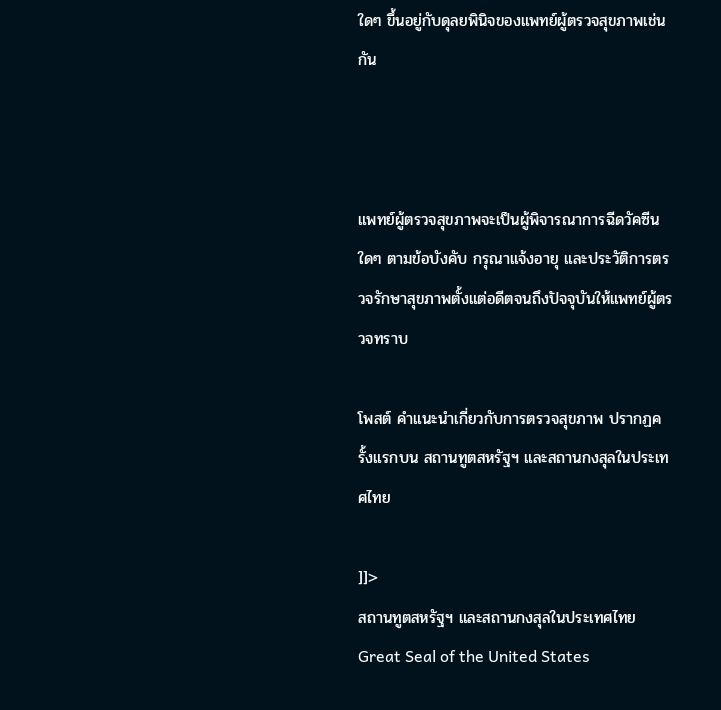ใดๆ ขึ้นอยู่กับดุลยพินิจของแพทย์ผู้ตรวจสุขภาพเช่นกัน



แพทย์ผู้ตรวจสุขภาพจะเป็นผู้พิจารณาการฉีดวัคซีนใดๆ ตามข้อบังคับ กรุณาแจ้งอายุ และประวัติการตรวจรักษาสุขภาพตั้งแต่อดีตจนถึงปัจจุบันให้แพทย์ผู้ตรวจทราบ

โพสต์ คำแนะนำเกี่ยวกับการตรวจสุขภาพ ปรากฏครั้งแรกบน สถานทูตสหรัฐฯ และสถานกงสุลในประเทศไทย

]]>
สถานทูตสหรัฐฯ และสถานกงสุลในประเทศไทย Great Seal of the United States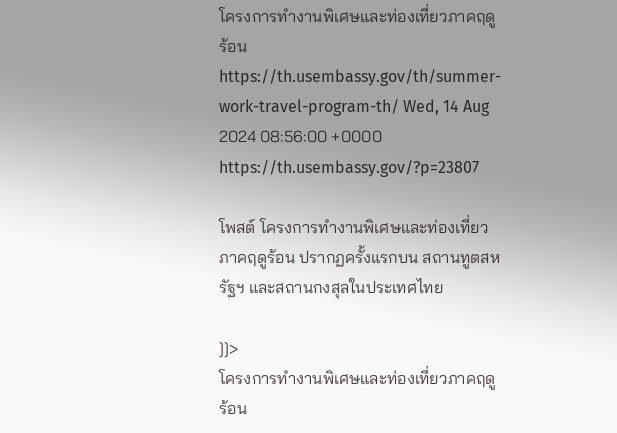โครงการทำงานพิเศษและท่องเที่ยวภาคฤดูร้อน https://th.usembassy.gov/th/summer-work-travel-program-th/ Wed, 14 Aug 2024 08:56:00 +0000 https://th.usembassy.gov/?p=23807

โพสต์ โครงการทำงานพิเศษและท่องเที่ยวภาคฤดูร้อน ปรากฏครั้งแรกบน สถานทูตสหรัฐฯ และสถานกงสุลในประเทศไทย

]]>
โครงการทำงานพิเศษและท่องเที่ยวภาคฤดูร้อน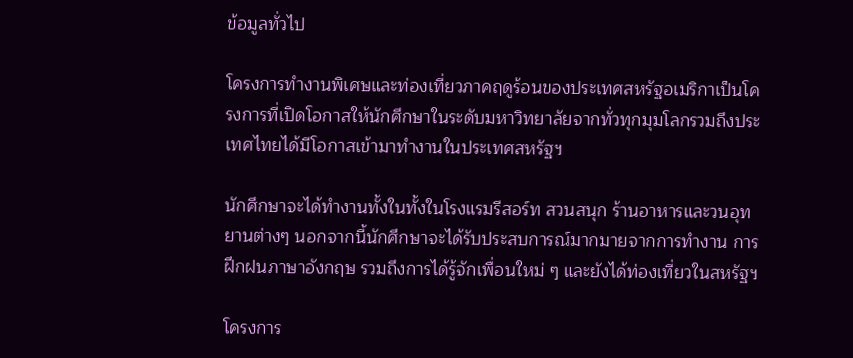ข้อมูลทั่วไป

โครงการทำงานพิเศษและท่องเที่ยวภาคฤดูร้อนของประเทศสหรัฐอเมริกาเป็นโครงการที่เปิดโอกาสให้นักศึกษาในระดับมหาวิทยาลัยจากทั่วทุกมุมโลกรวมถึงประเทศไทยได้มีโอกาสเข้ามาทำงานในประเทศสหรัฐฯ

นักศึกษาจะได้ทำงานทั้งในทั้งในโรงแรมรีสอร์ท สวนสนุก ร้านอาหารและวนอุทยานต่างๆ นอกจากนี้นักศึกษาจะได้รับประสบการณ์มากมายจากการทำงาน การฝึกฝนภาษาอังกฤษ รวมถึงการได้รู้จักเพื่อนใหม่ ๆ และยังได้ท่องเที่ยวในสหรัฐฯ

โครงการ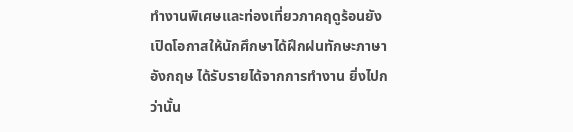ทำงานพิเศษและท่องเที่ยวภาคฤดูร้อนยังเปิดโอกาสให้นักศึกษาได้ฝึกฝนทักษะภาษาอังกฤษ ได้รับรายได้จากการทำงาน ยิ่งไปกว่านั้น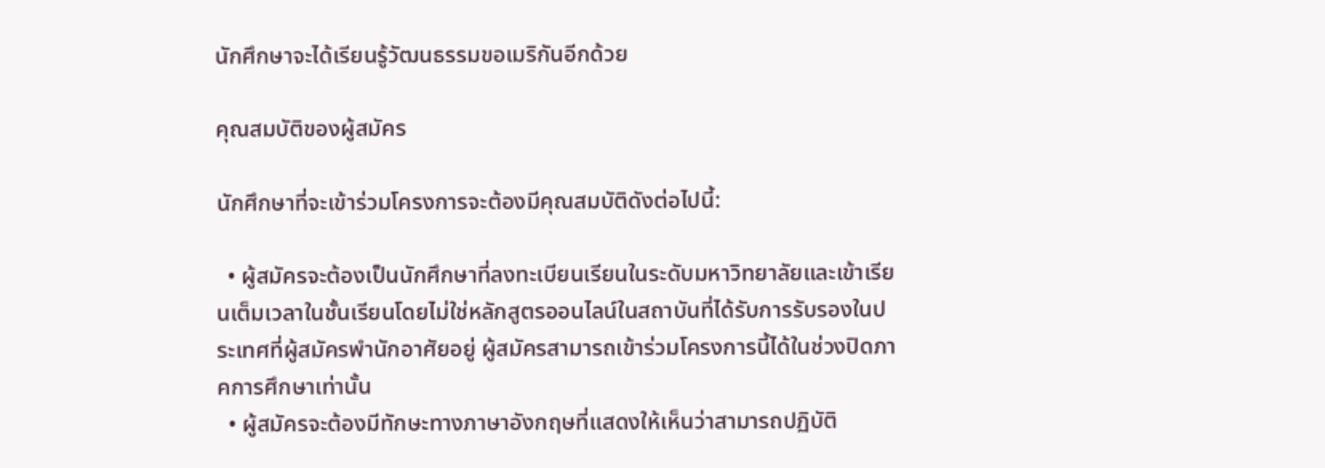นักศึกษาจะได้เรียนรู้วัฒนธรรมขอเมริกันอีกด้วย

คุณสมบัติของผู้สมัคร

นักศึกษาที่จะเข้าร่วมโครงการจะต้องมีคุณสมบัติดังต่อไปนี้:

  • ผู้สมัครจะต้องเป็นนักศึกษาที่ลงทะเบียนเรียนในระดับมหาวิทยาลัยและเข้าเรียนเต็มเวลาในชั้นเรียนโดยไม่ใช่หลักสูตรออนไลน์ในสถาบันที่ได้รับการรับรองในประเทศที่ผู้สมัครพำนักอาศัยอยู่ ผู้สมัครสามารถเข้าร่วมโครงการนี้ได้ในช่วงปิดภาคการศึกษาเท่านั้น
  • ผู้สมัครจะต้องมีทักษะทางภาษาอังกฤษที่แสดงให้เห็นว่าสามารถปฏิบัติ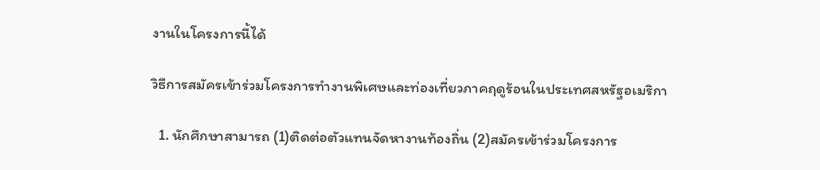งานในโครงการนี้ได้

วิธีการสมัครเข้าร่วมโครงการทำงานพิเศษและท่องเที่ยวภาคฤดูร้อนในประเทศสหรัฐอเมริกา

  1. นักศึกษาสามารถ (1)ติดต่อตัวแทนจัดหางานท้องถิ่น (2)สมัครเข้าร่วมโครงการ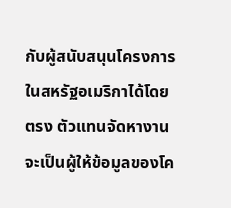กับผู้สนับสนุนโครงการในสหรัฐอเมริกาได้โดยตรง ตัวแทนจัดหางานจะเป็นผู้ให้ข้อมูลของโค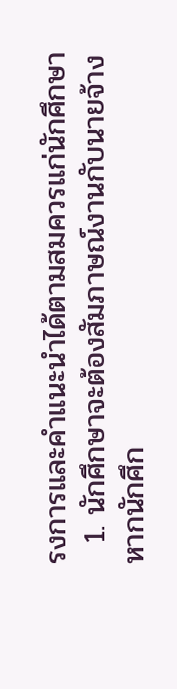รงการและคำแนะนำได้ตามสมควรแก่นักศึกษา
  1. นักศึกษาจะต้องสัมภาษณ์งานกับนายจ้าง หากนักศึก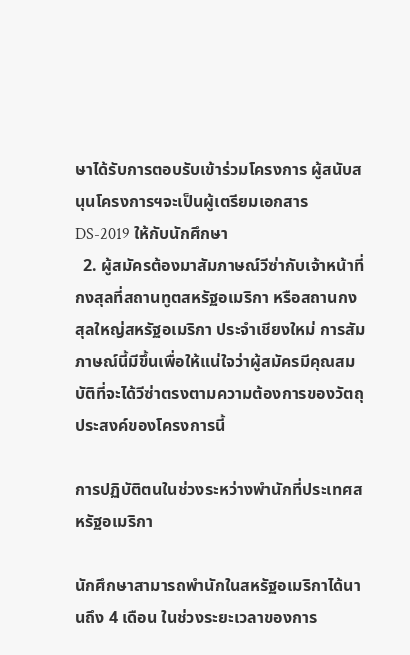ษาได้รับการตอบรับเข้าร่วมโครงการ ผู้สนับสนุนโครงการฯจะเป็นผู้เตรียมเอกสาร DS-2019 ให้กับนักศึกษา
  2. ผู้สมัครต้องมาสัมภาษณ์วีซ่ากับเจ้าหน้าที่กงสุลที่สถานทูตสหรัฐอเมริกา หรือสถานกงสุลใหญ่สหรัฐอเมริกา ประจำเชียงใหม่ การสัมภาษณ์นี้มีขึ้นเพื่อให้แน่ใจว่าผู้สมัครมีคุณสมบัติที่จะได้วีซ่าตรงตามความต้องการของวัตถุประสงค์ของโครงการนี้

การปฏิบัติตนในช่วงระหว่างพำนักที่ประเทศสหรัฐอเมริกา

นักศึกษาสามารถพำนักในสหรัฐอเมริกาได้นานถึง 4 เดือน ในช่วงระยะเวลาของการ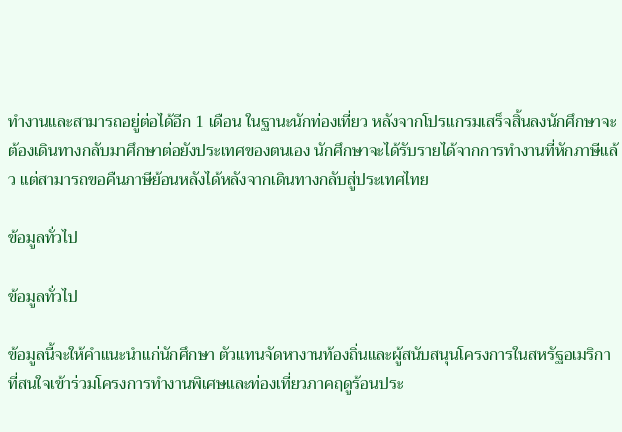ทำงานและสามารถอยู่ต่อได้อีก 1 เดือน ในฐานะนักท่องเที่ยว หลังจากโปรแกรมเสร็จสิ้นลงนักศึกษาจะต้องเดินทางกลับมาศึกษาต่อยังประเทศของตนเอง นักศึกษาจะได้รับรายได้จากการทำงานที่หักภาษีแล้ว แต่สามารถขอคืนภาษีย้อนหลังได้หลังจากเดินทางกลับสู่ประเทศไทย

ข้อมูลทั่วไป

ข้อมูลทั่วไป

ข้อมูลนี้จะให้คำแนะนำแก่นักศึกษา ตัวแทนจัดหางานท้องถิ่นและผู้สนับสนุนโครงการในสหรัฐอเมริกาที่สนใจเข้าร่วมโครงการทำงานพิเศษและท่องเที่ยวภาคฤดูร้อนประ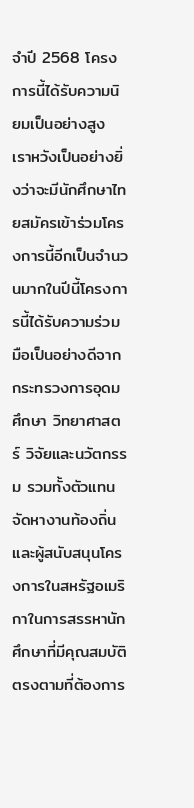จำปี 2568 โครงการนี้ได้รับความนิยมเป็นอย่างสูง เราหวังเป็นอย่างยิ่งว่าจะมีนักศึกษาไทยสมัครเข้าร่วมโครงการนี้อีกเป็นจำนวนมากในปีนี้โครงการนี้ได้รับความร่วมมือเป็นอย่างดีจากกระทรวงการอุดมศึกษา วิทยาศาสตร์ วิจัยและนวัตกรรม รวมทั้งตัวแทนจัดหางานท้องถิ่นและผู้สนับสนุนโครงการในสหรัฐอเมริกาในการสรรหานักศึกษาที่มีคุณสมบัติตรงตามที่ต้องการ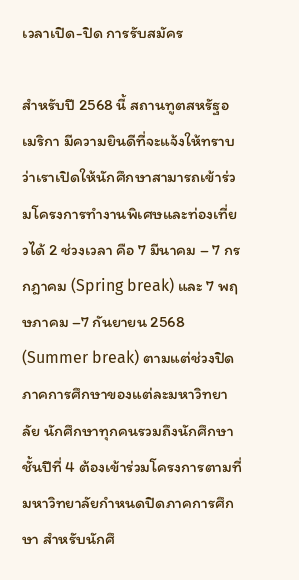เวลาเปิด-ปิด การรับสมัคร

สำหรับปี 2568 นี้ สถานทูตสหรัฐอเมริกา มีความยินดีที่จะแจ้งให้ทราบว่าเราเปิดให้นักศึกษาสามารถเข้าร่วมโครงการทำงานพิเศษและท่องเที่ยวได้ 2 ช่วงเวลา คือ 7 มีนาคม – 7 กรกฎาคม (Spring break) และ 7 พฤษภาคม –7 กันยายน 2568 (Summer break) ตามแต่ช่วงปิดภาคการศึกษาของแต่ละมหาวิทยาลัย นักศึกษาทุกคนรวมถึงนักศึกษาชั้นปีที่ 4 ต้องเข้าร่วมโครงการตามที่มหาวิทยาลัยกำหนดปิดภาคการศึกษา สำหรับนักศึ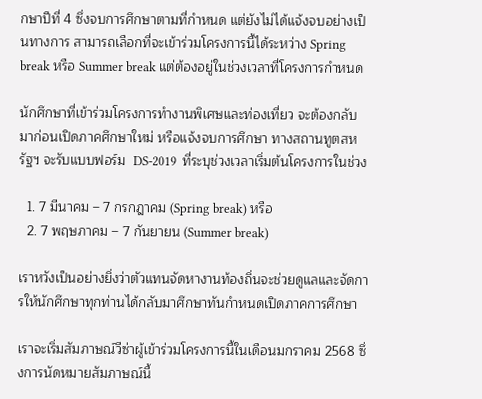กษาปีที่ 4 ซึ่งจบการศึกษาตามที่กำหนด แต่ยังไม่ได้แจ้งจบอย่างเป็นทางการ สามารถเลือกที่จะเข้าร่วมโครงการนี้ได้ระหว่าง Spring break หรือ Summer break แต่ต้องอยู่ในช่วงเวลาที่โครงการกำหนด

นักศึกษาที่เข้าร่วมโครงการทำงานพิเศษและท่องเที่ยว จะต้องกลับมาก่อนเปิดภาคศึกษาใหม่ หรือแจ้งจบการศึกษา ทางสถานทูตสหรัฐฯ จะรับแบบฟอร์ม  DS-2019  ที่ระบุช่วงเวลาเริ่มต้นโครงการในช่วง

  1. 7 มีนาคม – 7 กรกฎาคม (Spring break) หรือ
  2. 7 พฤษภาคม – 7 กันยายน (Summer break)

เราหวังเป็นอย่างยิ่งว่าตัวแทนจัดหางานท้องถิ่นจะช่วยดูแลและจัดการให้นักศึกษาทุกท่านได้กลับมาศึกษาทันกำหนดเปิดภาคการศึกษา

เราจะเริ่มสัมภาษณ์วีซ่าผู้เข้าร่วมโครงการนี้ในเดือนมกราคม 2568 ซึ่งการนัดหมายสัมภาษณ์นี้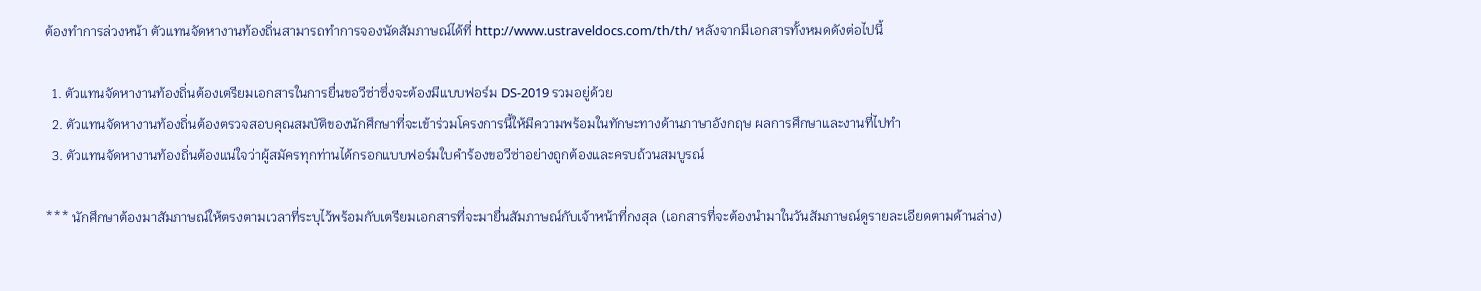ต้องทำการล่วงหน้า ตัวแทนจัดหางานท้องถิ่นสามารถทำการจองนัดสัมภาษณ์ได้ที่ http://www.ustraveldocs.com/th/th/ หลังจากมีเอกสารทั้งหมดดังต่อไปนี้

  1. ตัวแทนจัดหางานท้องถิ่นต้องเตรียมเอกสารในการยื่นขอวีซ่าซึ่งจะต้องมีแบบฟอร์ม DS-2019 รวมอยู่ด้วย
  2. ตัวแทนจัดหางานท้องถิ่นต้องตรวจสอบคุณสมบัติของนักศึกษาที่จะเข้าร่วมโครงการนี้ให้มีความพร้อมในทักษะทางด้านภาษาอังกฤษ ผลการศึกษาและงานที่ไปทำ
  3. ตัวแทนจัดหางานท้องถิ่นต้องแน่ใจว่าผู้สมัครทุกท่านได้กรอกแบบฟอร์มใบคำร้องขอวีซ่าอย่างถูกต้องและครบถ้วนสมบูรณ์

*** นักศึกษาต้องมาสัมภาษณ์ให้ตรงตามเวลาที่ระบุไว้พร้อมกับเตรียมเอกสารที่จะมายื่นสัมภาษณ์กับเจ้าหน้าที่กงสุล (เอกสารที่จะต้องนำมาในวันสัมภาษณ์ดูรายละเอียดตามด้านล่าง)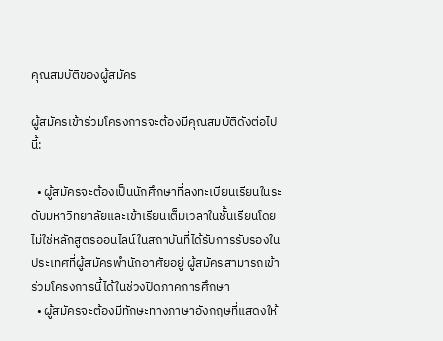คุณสมบัติของผู้สมัคร

ผู้สมัครเข้าร่วมโครงการจะต้องมีคุณสมบัติดังต่อไปนี้:

  • ผู้สมัครจะต้องเป็นนักศึกษาที่ลงทะเบียนเรียนในระดับมหาวิทยาลัยและเข้าเรียนเต็มเวลาในชั้นเรียนโดยไม่ใช่หลักสูตรออนไลน์ในสถาบันที่ได้รับการรับรองในประเทศที่ผู้สมัครพำนักอาศัยอยู่ ผู้สมัครสามารถเข้าร่วมโครงการนี้ได้ในช่วงปิดภาคการศึกษา
  • ผู้สมัครจะต้องมีทักษะทางภาษาอังกฤษที่แสดงให้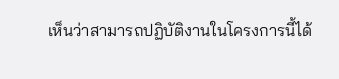เห็นว่าสามารถปฏิบัติงานในโครงการนี้ได้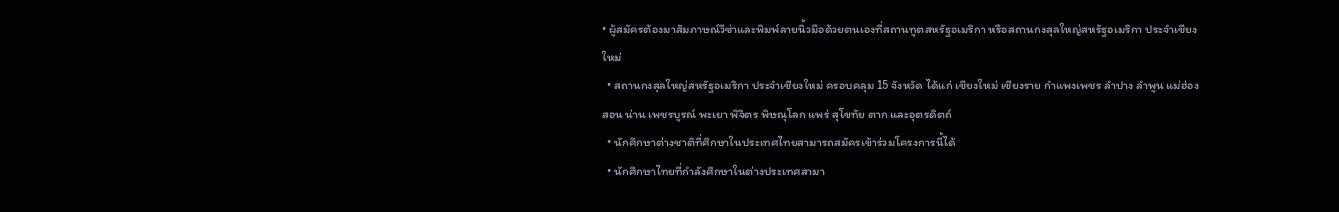• ผู้สมัครต้องมาสัมภาษณ์วีซ่าและพิมพ์ลายนิ้วมือด้วยตนเองที่สถานทูตสหรัฐอเมริกา หรือสถานกงสุลใหญ่สหรัฐอเมริกา ประจำเชียงใหม่
  • สถานกงสุลใหญ่สหรัฐอเมริกา ประจำเชียงใหม่ ครอบคลุม 15 จังหวัด ได้แก่ เชียงใหม่ เชียงราย กำแพงเพชร ลำปาง ลำพูน แม่ฮ่องสอน น่าน เพชรบูรณ์ พะเยา พิจิตร พิษณุโลก แพร่ สุโขทัย ตาก และอุตรดิตถ์
  • นักศึกษาต่างชาติที่ศึกษาในประเทศไทยสามารถสมัครเข้าร่วมโครงการนี้ได้
  • นักศึกษาไทยที่กำลังศึกษาในต่างประเทศสามา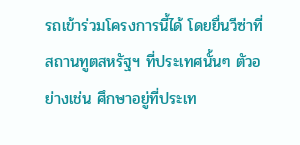รถเข้าร่วมโครงการนี้ได้ โดยยื่นวีซ่าที่สถานทูตสหรัฐฯ ที่ประเทศนั้นๆ ตัวอย่างเช่น ศึกษาอยู่ที่ประเท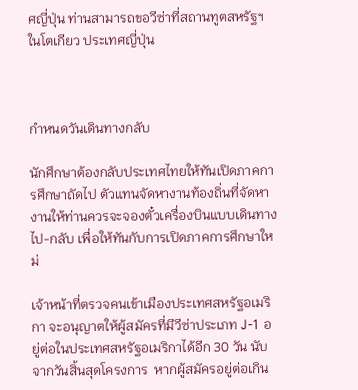ศญี่ปุ่น ท่านสามารถขอวีซ่าที่สถานทูตสหรัฐฯในโตเกียว ประเทศญี่ปุ่น



กำหนดวันเดินทางกลับ

นักศึกษาต้องกลับประเทศไทยให้ทันเปิดภาคการศึกษาถัดไป ตัวแทนจัดหางานท้องถิ่นที่จัดหางานให้ท่านควรจะจองตั๋วเครื่องบินแบบเดินทางไป-กลับ เพื่อให้ทันกับการเปิดภาคการศึกษาใหม่

เจ้าหน้าที่ตรวจคนเข้าเมืองประเทศสหรัฐอเมริกา จะอนุญาตให้ผู้สมัครที่มีวีซ่าประเภท J-1 อยู่ต่อในประเทศสหรัฐอเมริกาได้อีก 30 วัน นับจากวันสิ้นสุดโครงการ  หากผู้สมัครอยู่ต่อเกิน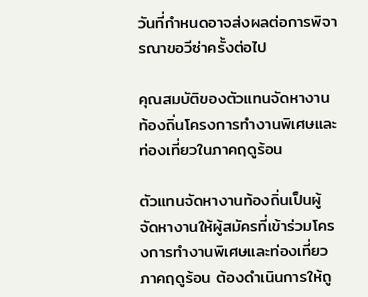วันที่กำหนดอาจส่งผลต่อการพิจารณาขอวีซ่าครั้งต่อไป

คุณสมบัติของตัวแทนจัดหางานท้องถิ่นโครงการทำงานพิเศษและท่องเที่ยวในภาคฤดูร้อน

ตัวแทนจัดหางานท้องถิ่นเป็นผู้จัดหางานให้ผู้สมัครที่เข้าร่วมโครงการทำงานพิเศษและท่องเที่ยวภาคฤดูร้อน ต้องดำเนินการให้ถู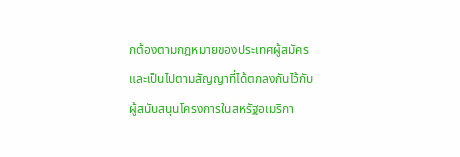กต้องตามกฎหมายของประเทศผู้สมัคร และเป็นไปตามสัญญาที่ได้ตกลงกันไว้กับผู้สนับสนุนโครงการในสหรัฐอเมริกา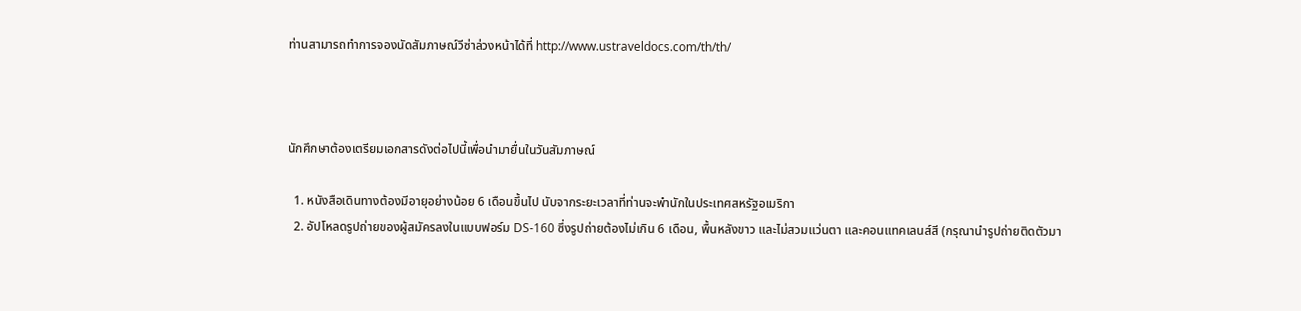ท่านสามารถทำการจองนัดสัมภาษณ์วีซ่าล่วงหน้าได้ที่ http://www.ustraveldocs.com/th/th/



นักศึกษาต้องเตรียมเอกสารดังต่อไปนี้เพื่อนำมายื่นในวันสัมภาษณ์

  1. หนังสือเดินทางต้องมีอายุอย่างน้อย 6 เดือนขึ้นไป นับจากระยะเวลาที่ท่านจะพำนักในประเทศสหรัฐอเมริกา
  2. อัปโหลดรูปถ่ายของผู้สมัครลงในแบบฟอร์ม DS-160 ซึ่งรูปถ่ายต้องไม่เกิน 6 เดือน, พื้นหลังขาว และไม่สวมแว่นตา และคอนแทคเลนส์สี (กรุณานำรูปถ่ายติดตัวมา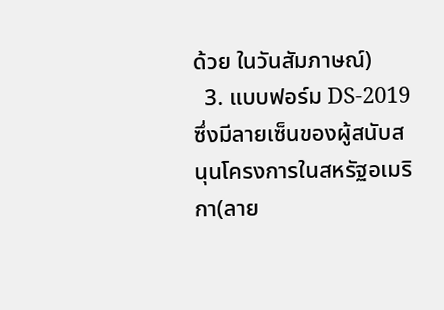ด้วย ในวันสัมภาษณ์)
  3. แบบฟอร์ม DS-2019 ซึ่งมีลายเซ็นของผู้สนับสนุนโครงการในสหรัฐอเมริกา(ลาย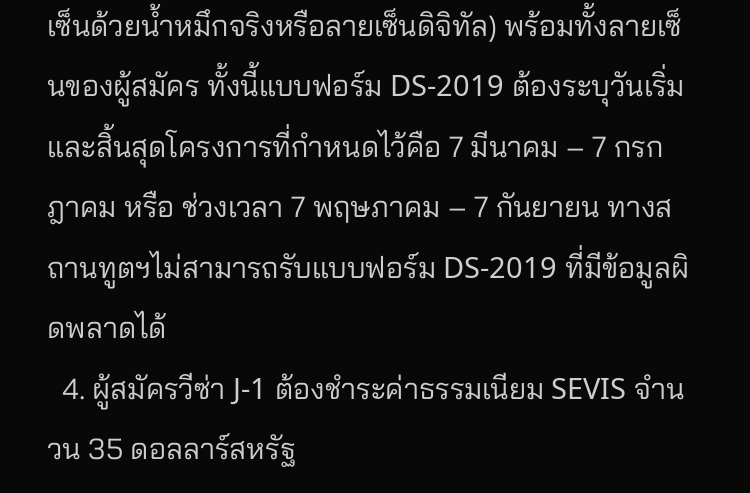เซ็นด้วยน้ำหมึกจริงหรือลายเซ็นดิจิทัล) พร้อมทั้งลายเซ็นของผู้สมัคร ทั้งนี้แบบฟอร์ม DS-2019 ต้องระบุวันเริ่มและสิ้นสุดโครงการที่กำหนดไว้คือ 7 มีนาคม – 7 กรกฎาคม หรือ ช่วงเวลา 7 พฤษภาคม – 7 กันยายน ทางสถานทูตฯไม่สามารถรับแบบฟอร์ม DS-2019 ที่มีข้อมูลผิดพลาดได้
  4. ผู้สมัครวีซ่า J-1 ต้องชำระค่าธรรมเนียม SEVIS จำนวน 35 ดอลลาร์สหรัฐ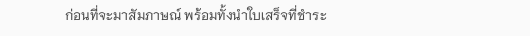ก่อนที่จะมาสัมภาษณ์ พร้อมทั้งนำใบเสร็จที่ชำระ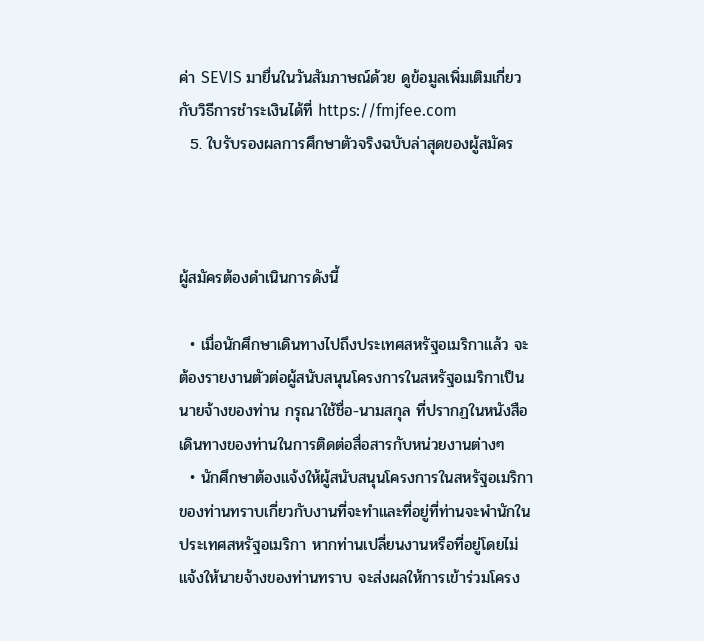ค่า SEVIS มายื่นในวันสัมภาษณ์ด้วย ดูข้อมูลเพิ่มเติมเกี่ยวกับวิธีการชำระเงินได้ที่ https://fmjfee.com
  5. ใบรับรองผลการศึกษาตัวจริงฉบับล่าสุดของผู้สมัคร



ผู้สมัครต้องดำเนินการดังนี้

  • เมื่อนักศึกษาเดินทางไปถึงประเทศสหรัฐอเมริกาแล้ว จะต้องรายงานตัวต่อผู้สนับสนุนโครงการในสหรัฐอเมริกาเป็นนายจ้างของท่าน กรุณาใช้ชื่อ-นามสกุล ที่ปรากฏในหนังสือเดินทางของท่านในการติดต่อสื่อสารกับหน่วยงานต่างๆ
  • นักศึกษาต้องแจ้งให้ผู้สนับสนุนโครงการในสหรัฐอเมริกาของท่านทราบเกี่ยวกับงานที่จะทำและที่อยู่ที่ท่านจะพำนักในประเทศสหรัฐอเมริกา หากท่านเปลี่ยนงานหรือที่อยู่โดยไม่แจ้งให้นายจ้างของท่านทราบ จะส่งผลให้การเข้าร่วมโครง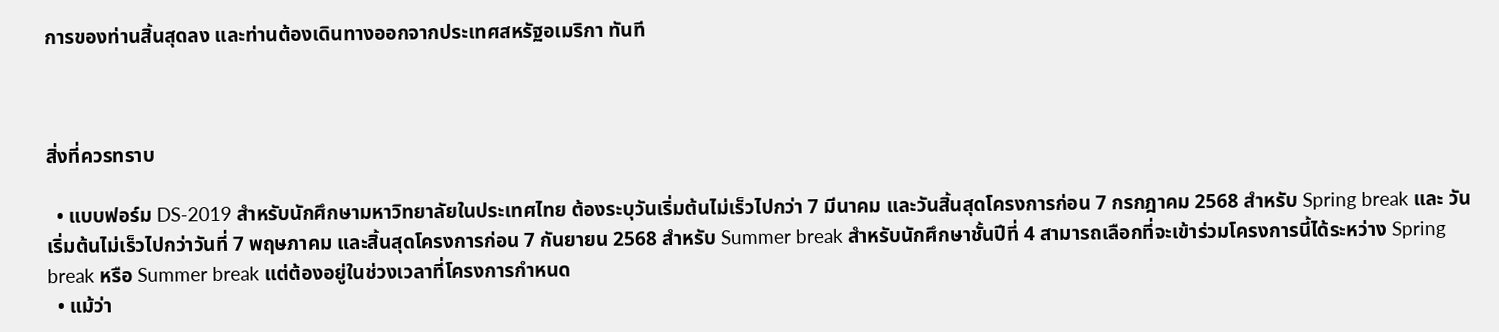การของท่านสิ้นสุดลง และท่านต้องเดินทางออกจากประเทศสหรัฐอเมริกา ทันที



สิ่งที่ควรทราบ

  • แบบฟอร์ม DS-2019 สำหรับนักศึกษามหาวิทยาลัยในประเทศไทย ต้องระบุวันเริ่มต้นไม่เร็วไปกว่า 7 มีนาคม และวันสิ้นสุดโครงการก่อน 7 กรกฎาคม 2568 สำหรับ Spring break และ วันเริ่มต้นไม่เร็วไปกว่าวันที่ 7 พฤษภาคม และสิ้นสุดโครงการก่อน 7 กันยายน 2568 สำหรับ Summer break สำหรับนักศึกษาชั้นปีที่ 4 สามารถเลือกที่จะเข้าร่วมโครงการนี้ได้ระหว่าง Spring break หรือ Summer break แต่ต้องอยู่ในช่วงเวลาที่โครงการกำหนด
  • แม้ว่า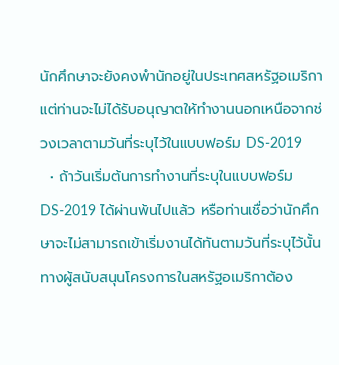นักศึกษาจะยังคงพำนักอยู่ในประเทศสหรัฐอเมริกา แต่ท่านจะไม่ได้รับอนุญาตให้ทำงานนอกเหนือจากช่วงเวลาตามวันที่ระบุไว้ในแบบฟอร์ม DS-2019
  • ถ้าวันเริ่มต้นการทำงานที่ระบุในแบบฟอร์ม DS-2019 ได้ผ่านพ้นไปแล้ว หรือท่านเชื่อว่านักศึกษาจะไม่สามารถเข้าเริ่มงานได้ทันตามวันที่ระบุไว้นั้น ทางผู้สนับสนุนโครงการในสหรัฐอเมริกาต้อง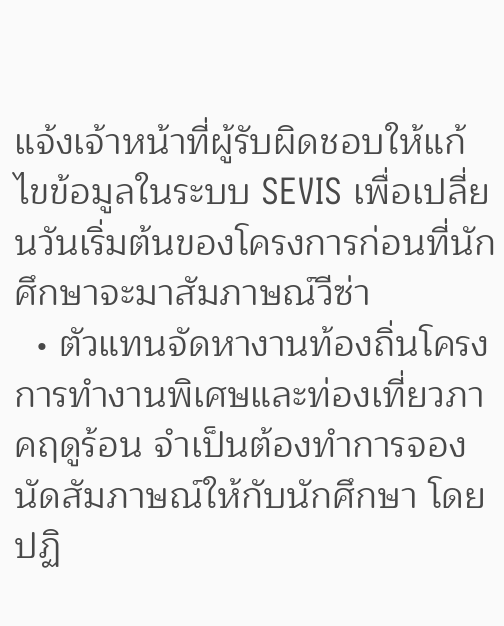แจ้งเจ้าหน้าที่ผู้รับผิดชอบให้แก้ไขข้อมูลในระบบ SEVIS เพื่อเปลี่ยนวันเริ่มต้นของโครงการก่อนที่นักศึกษาจะมาสัมภาษณ์วีซ่า
  • ตัวแทนจัดหางานท้องถิ่นโครงการทำงานพิเศษและท่องเที่ยวภาคฤดูร้อน จำเป็นต้องทำการจองนัดสัมภาษณ์ให้กับนักศึกษา โดยปฏิ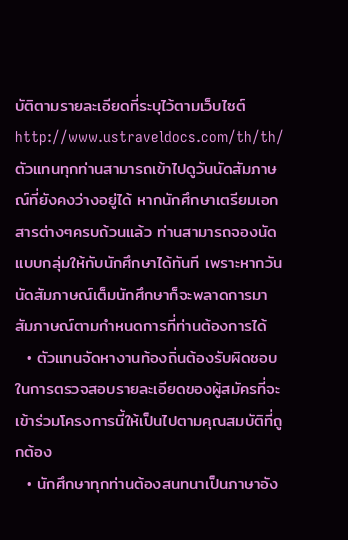บัติตามรายละเอียดที่ระบุไว้ตามเว็บไซต์ http://www.ustraveldocs.com/th/th/ ตัวแทนทุกท่านสามารถเข้าไปดูวันนัดสัมภาษณ์ที่ยังคงว่างอยู่ได้ หากนักศึกษาเตรียมเอกสารต่างๆครบถ้วนแล้ว ท่านสามารถจองนัดแบบกลุ่มให้กับนักศึกษาได้ทันที เพราะหากวันนัดสัมภาษณ์เต็มนักศึกษาก็จะพลาดการมาสัมภาษณ์ตามกำหนดการที่ท่านต้องการได้
  • ตัวแทนจัดหางานท้องถิ่นต้องรับผิดชอบในการตรวจสอบรายละเอียดของผู้สมัครที่จะเข้าร่วมโครงการนี้ให้เป็นไปตามคุณสมบัติที่ถูกต้อง
  • นักศึกษาทุกท่านต้องสนทนาเป็นภาษาอัง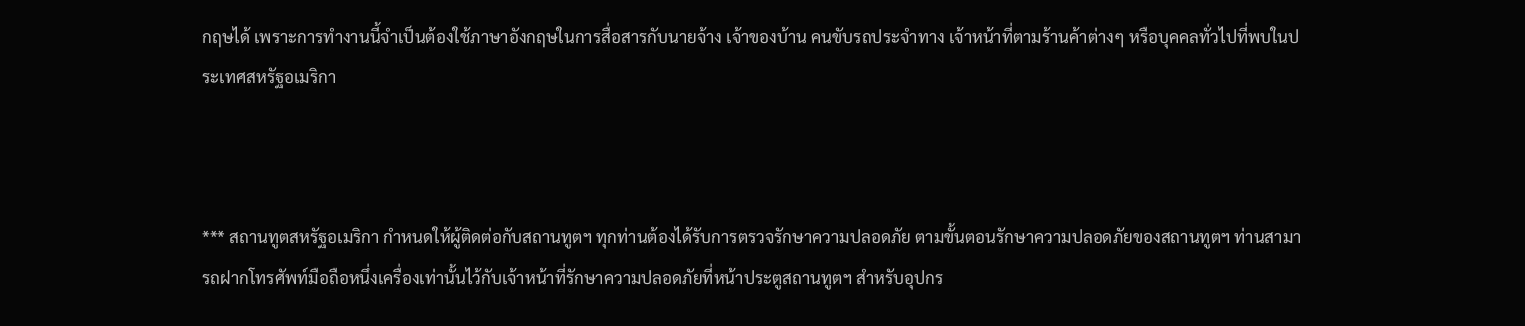กฤษได้ เพราะการทำงานนี้จำเป็นต้องใช้ภาษาอังกฤษในการสื่อสารกับนายจ้าง เจ้าของบ้าน คนขับรถประจำทาง เจ้าหน้าที่ตามร้านค้าต่างๆ หรือบุคคลทั่วไปที่พบในประเทศสหรัฐอเมริกา



*** สถานทูตสหรัฐอเมริกา กำหนดให้ผู้ติดต่อกับสถานทูตฯ ทุกท่านต้องได้รับการตรวจรักษาความปลอดภัย ตามขั้นตอนรักษาความปลอดภัยของสถานทูตฯ ท่านสามารถฝากโทรศัพท์มือถือหนึ่งเครื่องเท่านั้นไว้กับเจ้าหน้าที่รักษาความปลอดภัยที่หน้าประตูสถานทูตฯ สำหรับอุปกร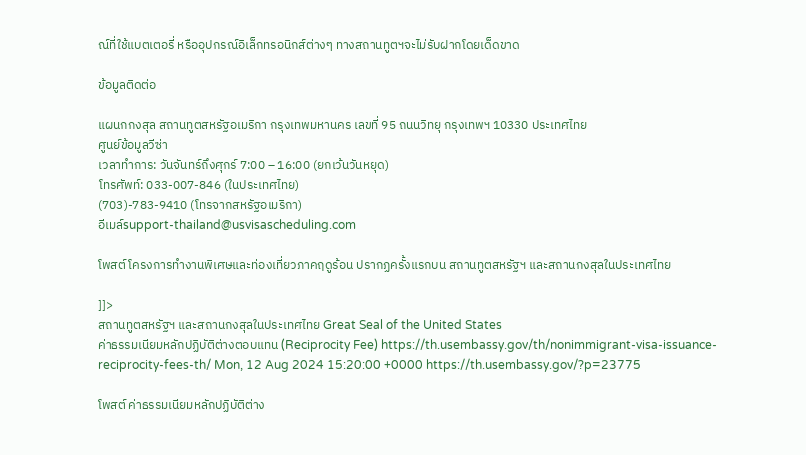ณ์ที่ใช้แบตเตอรี่ หรืออุปกรณ์อิเล็กทรอนิกส์ต่างๆ ทางสถานทูตฯจะไม่รับฝากโดยเด็ดขาด

ข้อมูลติดต่อ

แผนกกงสุล สถานทูตสหรัฐอเมริกา กรุงเทพมหานคร เลขที่ 95 ถนนวิทยุ กรุงเทพฯ 10330 ประเทศไทย
ศูนย์ข้อมูลวีซ่า
เวลาทำการ: วันจันทร์ถึงศุกร์ 7:00 – 16:00 (ยกเว้นวันหยุด)
โทรศัพท์: 033-007-846 (ในประเทศไทย)
(703)-783-9410 (โทรจากสหรัฐอเมริกา)
อีเมล์support-thailand@usvisascheduling.com

โพสต์ โครงการทำงานพิเศษและท่องเที่ยวภาคฤดูร้อน ปรากฏครั้งแรกบน สถานทูตสหรัฐฯ และสถานกงสุลในประเทศไทย

]]>
สถานทูตสหรัฐฯ และสถานกงสุลในประเทศไทย Great Seal of the United States
ค่าธรรมเนียมหลักปฏิบัติต่างตอบแทน (Reciprocity Fee) https://th.usembassy.gov/th/nonimmigrant-visa-issuance-reciprocity-fees-th/ Mon, 12 Aug 2024 15:20:00 +0000 https://th.usembassy.gov/?p=23775

โพสต์ ค่าธรรมเนียมหลักปฏิบัติต่าง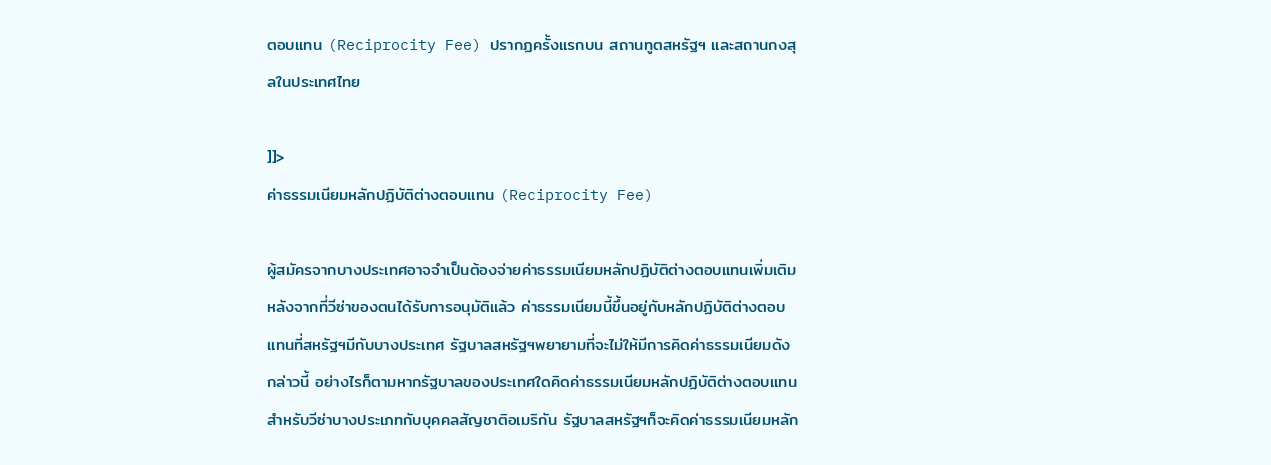ตอบแทน (Reciprocity Fee) ปรากฏครั้งแรกบน สถานทูตสหรัฐฯ และสถานกงสุลในประเทศไทย

]]>
ค่าธรรมเนียมหลักปฏิบัติต่างตอบแทน (Reciprocity Fee)

ผู้สมัครจากบางประเทศอาจจำเป็นต้องจ่ายค่าธรรมเนียมหลักปฏิบัติต่างตอบแทนเพิ่มเติมหลังจากที่วีซ่าของตนได้รับการอนุมัติแล้ว ค่าธรรมเนียมนี้ขึ้นอยู่กับหลักปฏิบัติต่างตอบแทนที่สหรัฐฯมีกับบางประเทศ รัฐบาลสหรัฐฯพยายามที่จะไม่ให้มีการคิดค่าธรรมเนียมดังกล่าวนี้ อย่างไรก็ตามหากรัฐบาลของประเทศใดคิดค่าธรรมเนียมหลักปฏิบัติต่างตอบแทนสำหรับวีซ่าบางประเภทกับบุคคลสัญชาติอเมริกัน รัฐบาลสหรัฐฯก็จะคิดค่าธรรมเนียมหลัก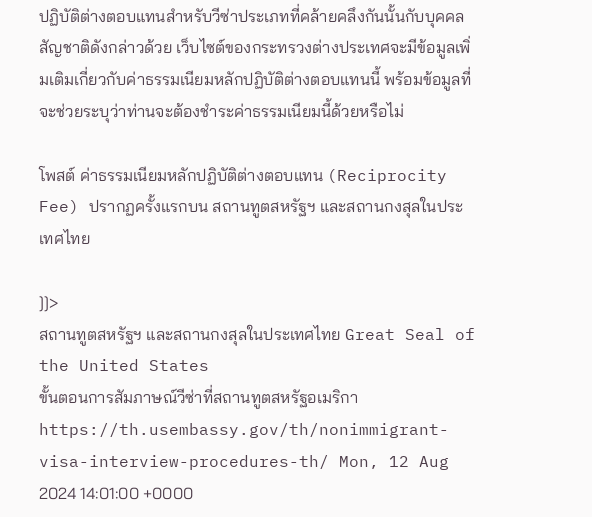ปฏิบัติต่างตอบแทนสำหรับวีซ่าประเภทที่คล้ายคลึงกันนั้นกับบุคคลสัญชาติดังกล่าวด้วย เว็บไซต์ของกระทรวงต่างประเทศจะมีข้อมูลเพิ่มเติมเกี่ยวกับค่าธรรมเนียมหลักปฏิบัติต่างตอบแทนนี้ พร้อมข้อมูลที่จะช่วยระบุว่าท่านจะต้องชำระค่าธรรมเนียมนี้ด้วยหรือไม่

โพสต์ ค่าธรรมเนียมหลักปฏิบัติต่างตอบแทน (Reciprocity Fee) ปรากฏครั้งแรกบน สถานทูตสหรัฐฯ และสถานกงสุลในประเทศไทย

]]>
สถานทูตสหรัฐฯ และสถานกงสุลในประเทศไทย Great Seal of the United States
ขั้นตอนการสัมภาษณ์วีซ่าที่สถานทูตสหรัฐอเมริกา https://th.usembassy.gov/th/nonimmigrant-visa-interview-procedures-th/ Mon, 12 Aug 2024 14:01:00 +0000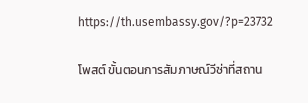https://th.usembassy.gov/?p=23732

โพสต์ ขั้นตอนการสัมภาษณ์วีซ่าที่สถาน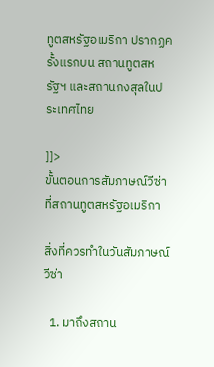ทูตสหรัฐอเมริกา ปรากฏครั้งแรกบน สถานทูตสหรัฐฯ และสถานกงสุลในประเทศไทย

]]>
ขั้นตอนการสัมภาษณ์วีซ่าที่สถานทูตสหรัฐอเมริกา

สิ่งที่ควรทำในวันสัมภาษณ์วีซ่า

  1. มาถึงสถาน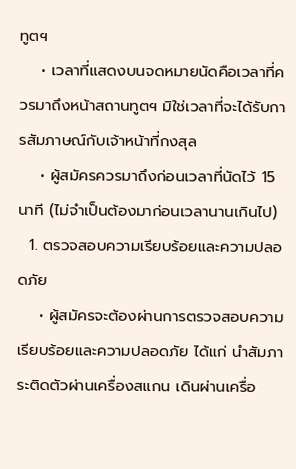ทูตฯ
    • เวลาที่แสดงบนจดหมายนัดคือเวลาที่ควรมาถึงหน้าสถานทูตฯ มิใช่เวลาที่จะได้รับการสัมภาษณ์กับเจ้าหน้าที่กงสุล
    • ผู้สมัครควรมาถึงก่อนเวลาที่นัดไว้ 15 นาที (ไม่จำเป็นต้องมาก่อนเวลานานเกินไป)
  1. ตรวจสอบความเรียบร้อยและความปลอดภัย
    • ผู้สมัครจะต้องผ่านการตรวจสอบความเรียบร้อยและความปลอดภัย ได้แก่ นำสัมภาระติดตัวผ่านเครื่องสแกน เดินผ่านเครื่อ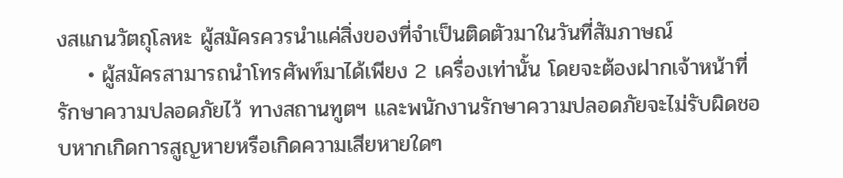งสแกนวัตถุโลหะ ผู้สมัครควรนำแค่สิ่งของที่จำเป็นติดตัวมาในวันที่สัมภาษณ์
    • ผู้สมัครสามารถนำโทรศัพท์มาได้เพียง 2 เครื่องเท่านั้น โดยจะต้องฝากเจ้าหน้าที่รักษาความปลอดภัยไว้ ทางสถานทูตฯ และพนักงานรักษาความปลอดภัยจะไม่รับผิดชอบหากเกิดการสูญหายหรือเกิดความเสียหายใดๆ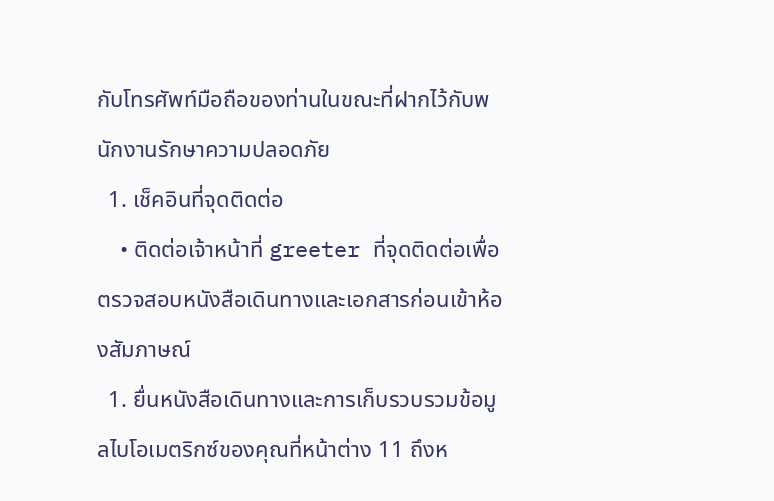กับโทรศัพท์มือถือของท่านในขณะที่ฝากไว้กับพนักงานรักษาความปลอดภัย
  1. เช็คอินที่จุดติดต่อ
    • ติดต่อเจ้าหน้าที่ greeter ที่จุดติดต่อเพื่อตรวจสอบหนังสือเดินทางและเอกสารก่อนเข้าห้องสัมภาษณ์
  1. ยื่นหนังสือเดินทางและการเก็บรวบรวมข้อมูลไบโอเมตริกซ์ของคุณที่หน้าต่าง 11 ถึงห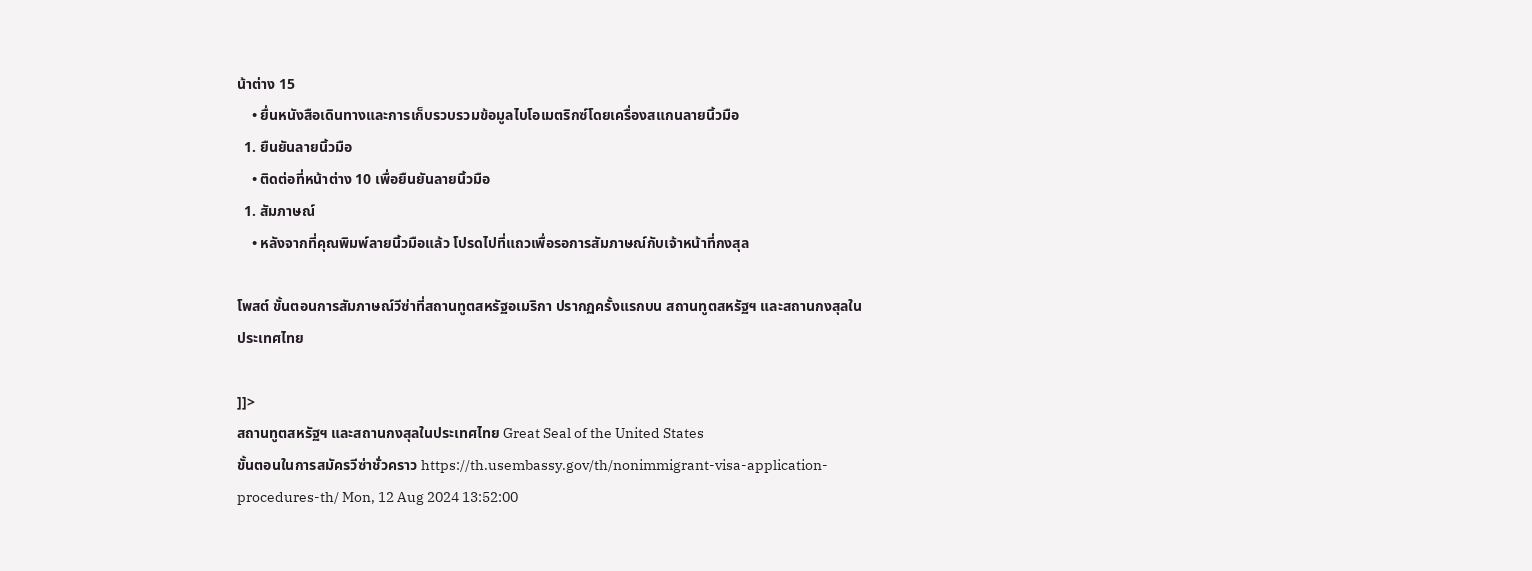น้าต่าง 15
    • ยื่นหนังสือเดินทางและการเก็บรวบรวมข้อมูลไบโอเมตริกซ์โดยเครื่องสแกนลายนิ้วมือ
  1. ยืนยันลายนิ้วมือ
    • ติดต่อที่หน้าต่าง 10 เพื่อยืนยันลายนิ้วมือ
  1. สัมภาษณ์
    • หลังจากที่คุณพิมพ์ลายนิ้วมือแล้ว โปรดไปที่แถวเพื่อรอการสัมภาษณ์กับเจ้าหน้าที่กงสุล

โพสต์ ขั้นตอนการสัมภาษณ์วีซ่าที่สถานทูตสหรัฐอเมริกา ปรากฏครั้งแรกบน สถานทูตสหรัฐฯ และสถานกงสุลในประเทศไทย

]]>
สถานทูตสหรัฐฯ และสถานกงสุลในประเทศไทย Great Seal of the United States
ขั้นตอนในการสมัครวีซ่าชั่วคราว https://th.usembassy.gov/th/nonimmigrant-visa-application-procedures-th/ Mon, 12 Aug 2024 13:52:00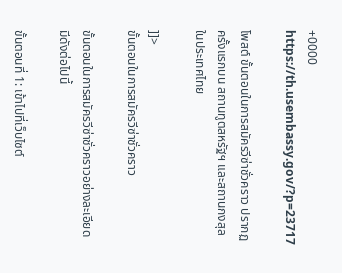+0000 https://th.usembassy.gov/?p=23717

โพสต์ ขั้นตอนในการสมัครวีซ่าชั่วคราว ปรากฏครั้งแรกบน สถานทูตสหรัฐฯ และสถานกงสุลในประเทศไทย

]]>
ขั้นตอนในการสมัครวีซ่าชั่วคราว

ขั้นตอนในการสมัครวีซ่าชั่วคราวอย่างละเอียด มีดังต่อไปนี้

ขั้นตอนที่ 1: เข้าไปที่เว็บไซต์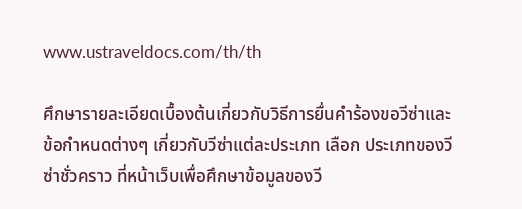www.ustraveldocs.com/th/th

ศึกษารายละเอียดเบื้องต้นเกี่ยวกับวิธีการยื่นคำร้องขอวีซ่าและข้อกำหนดต่างๆ เกี่ยวกับวีซ่าแต่ละประเภท เลือก ประเภทของวีซ่าชั่วคราว ที่หน้าเว็บเพื่อศึกษาข้อมูลของวี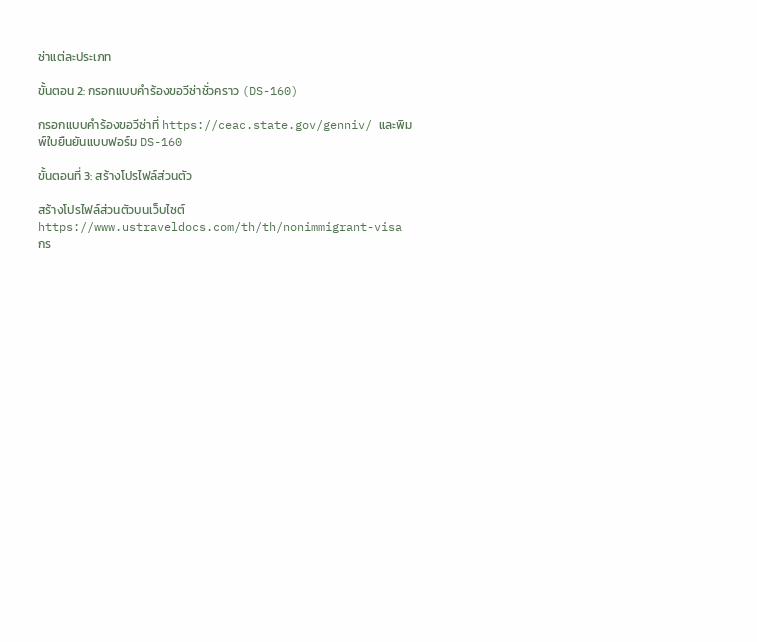ซ่าแต่ละประเภท

ขั้นตอน 2: กรอกแบบคำร้องขอวีซ่าชั่วคราว (DS-160)

กรอกแบบคำร้องขอวีซ่าที่ https://ceac.state.gov/genniv/ และพิมพ์ใบยืนยันแบบฟอร์ม DS-160

ขั้นตอนที่ 3: สร้างโปรไฟล์ส่วนตัว

สร้างโปรไฟล์ส่วนตัวบนเว็บไซต์ https://www.ustraveldocs.com/th/th/nonimmigrant-visa กร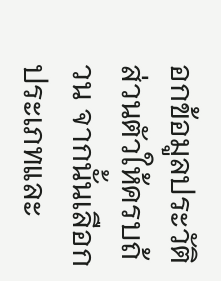อกข้อมูลประวัติส่วนตัวให้ครบถ้วน จากนั้นเลือกประเภทและ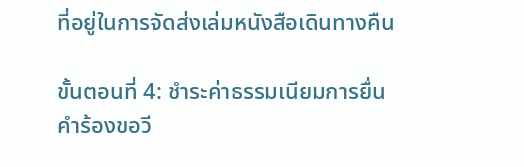ที่อยู่ในการจัดส่งเล่มหนังสือเดินทางคืน

ขั้นตอนที่ 4: ชำระค่าธรรมเนียมการยื่นคำร้องขอวี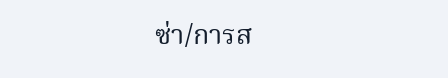ซ่า/การส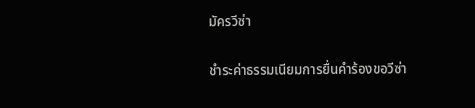มัครวีซ่า

ชำระค่าธรรมเนียมการยื่นคำร้องขอวีซ่า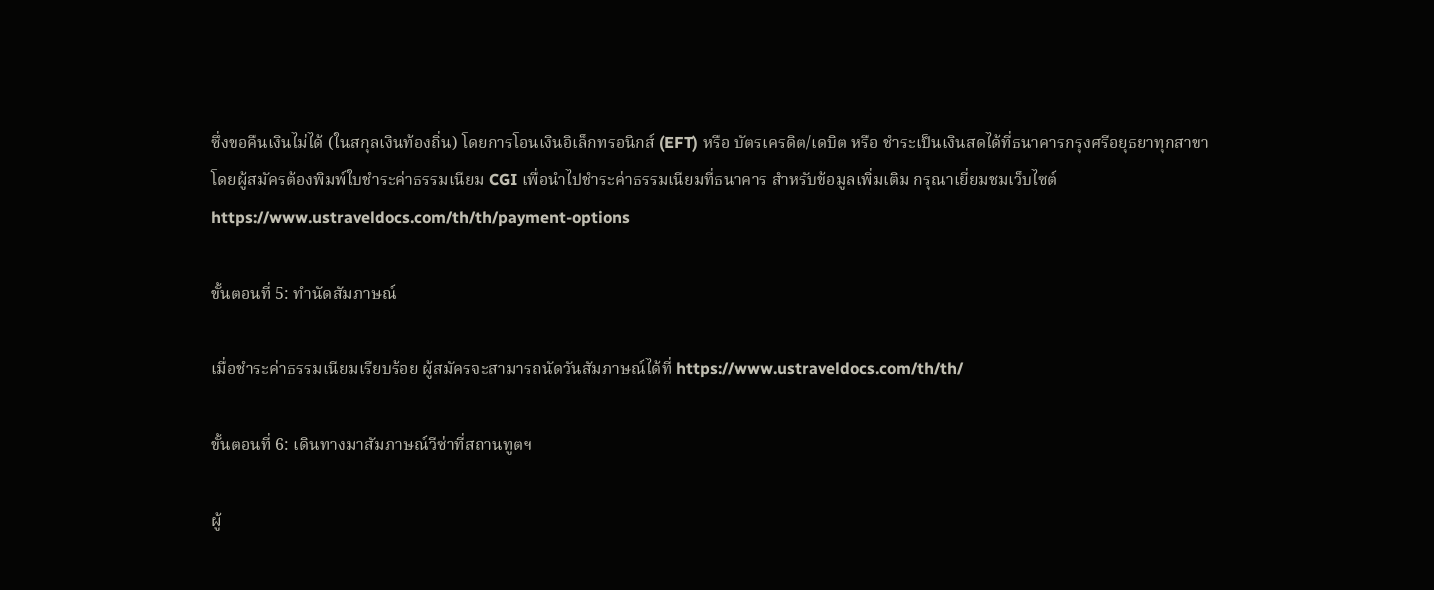ซึ่งขอคืนเงินไม่ได้ (ในสกุลเงินท้องถิ่น) โดยการโอนเงินอิเล็กทรอนิกส์ (EFT) หรือ บัตรเครดิต/เดบิต หรือ ชำระเป็นเงินสดได้ที่ธนาคารกรุงศรีอยุธยาทุกสาขา โดยผู้สมัครต้องพิมพ์ใบชำระค่าธรรมเนียม CGI เพื่อนำไปชำระค่าธรรมเนียมที่ธนาคาร สำหรับข้อมูลเพิ่มเติม กรุณาเยี่ยมชมเว็บไซต์ https://www.ustraveldocs.com/th/th/payment-options

ขั้นตอนที่ 5: ทำนัดสัมภาษณ์

เมื่อชำระค่าธรรมเนียมเรียบร้อย ผู้สมัครจะสามารถนัดวันสัมภาษณ์ได้ที่ https://www.ustraveldocs.com/th/th/

ขั้นตอนที่ 6: เดินทางมาสัมภาษณ์วีซ่าที่สถานทูตฯ

ผู้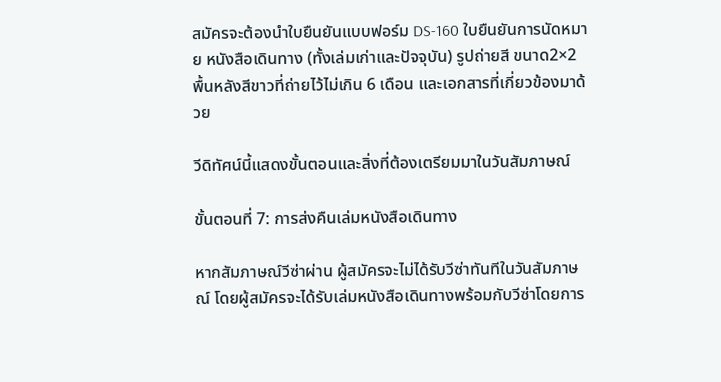สมัครจะต้องนำใบยืนยันแบบฟอร์ม DS-160 ใบยืนยันการนัดหมาย หนังสือเดินทาง (ทั้งเล่มเก่าและปัจจุบัน) รูปถ่ายสี ขนาด2×2 พื้นหลังสีขาวที่ถ่ายไว้ไม่เกิน 6 เดือน และเอกสารที่เกี่ยวข้องมาด้วย

วีดิทัศน์นี้แสดงขั้นตอนและสิ่งที่ต้องเตรียมมาในวันสัมภาษณ์

ขั้นตอนที่ 7: การส่งคืนเล่มหนังสือเดินทาง

หากสัมภาษณ์วีซ่าผ่าน ผู้สมัครจะไม่ได้รับวีซ่าทันทีในวันสัมภาษณ์ โดยผู้สมัครจะได้รับเล่มหนังสือเดินทางพร้อมกับวีซ่าโดยการ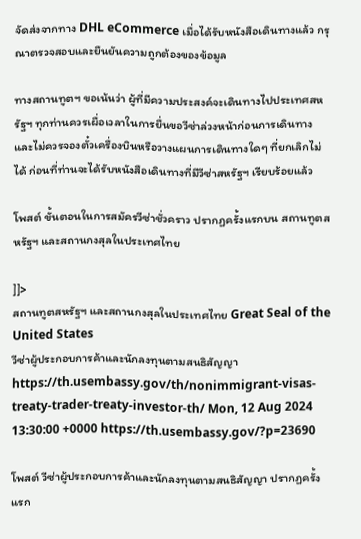จัดส่งจากทาง DHL eCommerce เมื่อได้รับหนังสือเดินทางแล้ว กรุณาตรวจสอบและยืนยันความถูกต้องของข้อมูล

ทางสถานทูตฯ ขอเน้นว่า ผู้ที่มีความประสงค์จะเดินทางไปประเทศสหรัฐฯ ทุกท่านควรเผื่อเวลาในการยื่นขอวีซ่าล่วงหน้าก่อนการเดินทาง และไม่ควรจองตั๋วเครื่องบินหรือวางแผนการเดินทางใดๆ ที่ยกเลิกไม่ได้ ก่อนที่ท่านจะได้รับหนังสือเดินทางที่มีวีซ่าสหรัฐฯ เรียบร้อยแล้ว

โพสต์ ขั้นตอนในการสมัครวีซ่าชั่วคราว ปรากฏครั้งแรกบน สถานทูตสหรัฐฯ และสถานกงสุลในประเทศไทย

]]>
สถานทูตสหรัฐฯ และสถานกงสุลในประเทศไทย Great Seal of the United States
วีซ่าผู้ประกอบการค้าและนักลงทุนตามสนธิสัญญา https://th.usembassy.gov/th/nonimmigrant-visas-treaty-trader-treaty-investor-th/ Mon, 12 Aug 2024 13:30:00 +0000 https://th.usembassy.gov/?p=23690

โพสต์ วีซ่าผู้ประกอบการค้าและนักลงทุนตามสนธิสัญญา ปรากฏครั้งแรก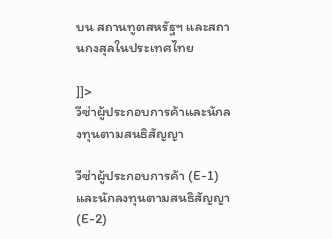บน สถานทูตสหรัฐฯ และสถานกงสุลในประเทศไทย

]]>
วีซ่าผู้ประกอบการค้าและนักลงทุนตามสนธิสัญญา

วีซ่าผู้ประกอบการค้า (E-1) และนักลงทุนตามสนธิสัญญา (E-2)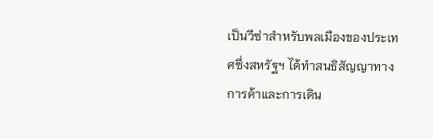เป็นวีซ่าสำหรับพลเมืองของประเทศซึ่งสหรัฐฯ ได้ทำสนธิสัญญาทางการค้าและการเดิน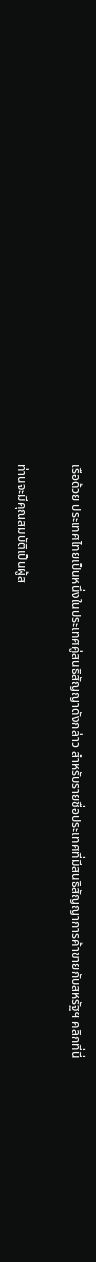เรือด้วย ประเทศไทยเป็นหนึ่งในประเทศคู่สนธิสัญญาดังกล่าว สำหรับรายชื่อประเทศที่มีสนธิสัญญาการค้าขายกับสหรัฐฯ คลิกที่นี่

ท่านจะมีคุณสมบัติเป็นผู้ส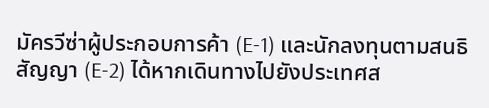มัครวีซ่าผู้ประกอบการค้า (E-1) และนักลงทุนตามสนธิสัญญา (E-2) ได้หากเดินทางไปยังประเทศส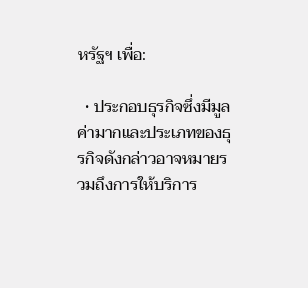หรัฐฯ เพื่อ:

  • ประกอบธุรกิจซึ่งมีมูลค่ามากและประเภทของธุรกิจดังกล่าวอาจหมายรวมถึงการให้บริการ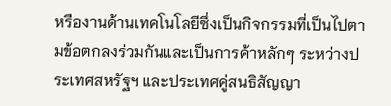หรืองานด้านเทคโนโลยีซึ่งเป็นกิจกรรมที่เป็นไปตามข้อตกลงร่วมกันและเป็นการค้าหลักๆ ระหว่างประเทศสหรัฐฯ และประเทศคู่สนธิสัญญา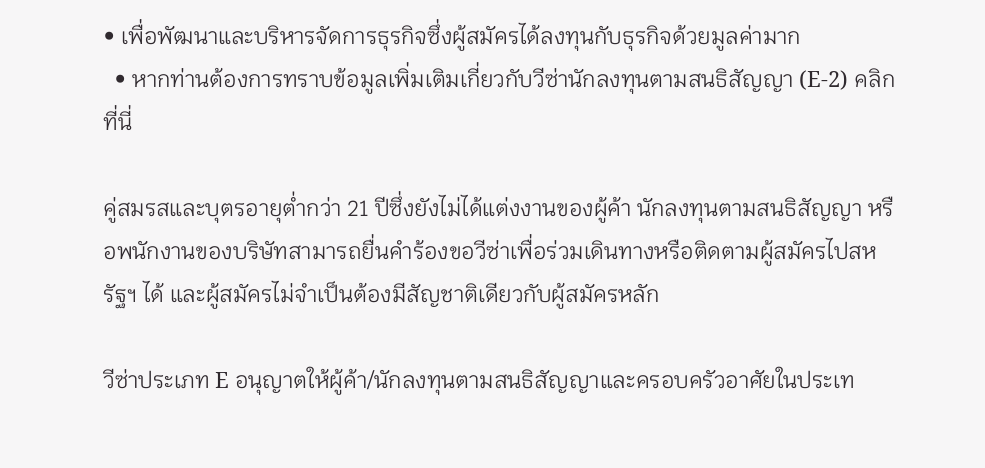• เพื่อพัฒนาและบริหารจัดการธุรกิจซึ่งผู้สมัครได้ลงทุนกับธุรกิจด้วยมูลค่ามาก
  • หากท่านต้องการทราบข้อมูลเพิ่มเติมเกี่ยวกับวีซ่านักลงทุนตามสนธิสัญญา (E-2) คลิกที่นี่

คู่สมรสและบุตรอายุต่ำกว่า 21 ปีซึ่งยังไม่ได้แต่งงานของผู้ค้า นักลงทุนตามสนธิสัญญา หรือพนักงานของบริษัทสามารถยื่นคำร้องขอวีซ่าเพื่อร่วมเดินทางหรือติดตามผู้สมัครไปสหรัฐฯ ได้ และผู้สมัครไม่จำเป็นต้องมีสัญชาติเดียวกับผู้สมัครหลัก

วีซ่าประเภท E อนุญาตให้ผู้ค้า/นักลงทุนตามสนธิสัญญาและครอบครัวอาศัยในประเท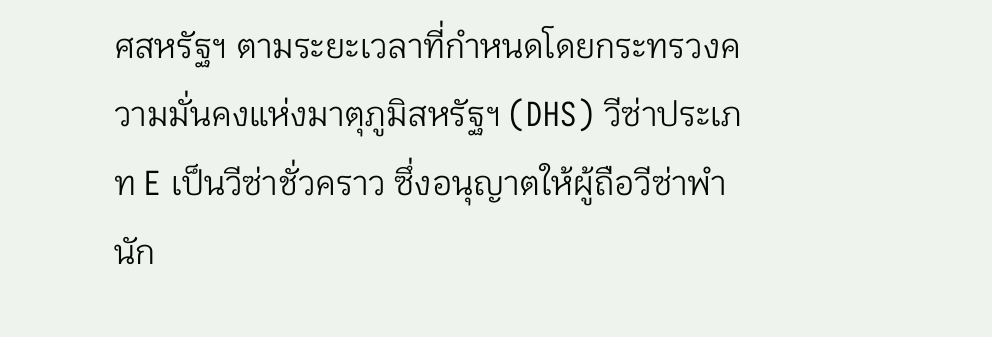ศสหรัฐฯ ตามระยะเวลาที่กำหนดโดยกระทรวงความมั่นคงแห่งมาตุภูมิสหรัฐฯ (DHS) วีซ่าประเภท E เป็นวีซ่าชั่วคราว ซึ่งอนุญาตให้ผู้ถือวีซ่าพำนัก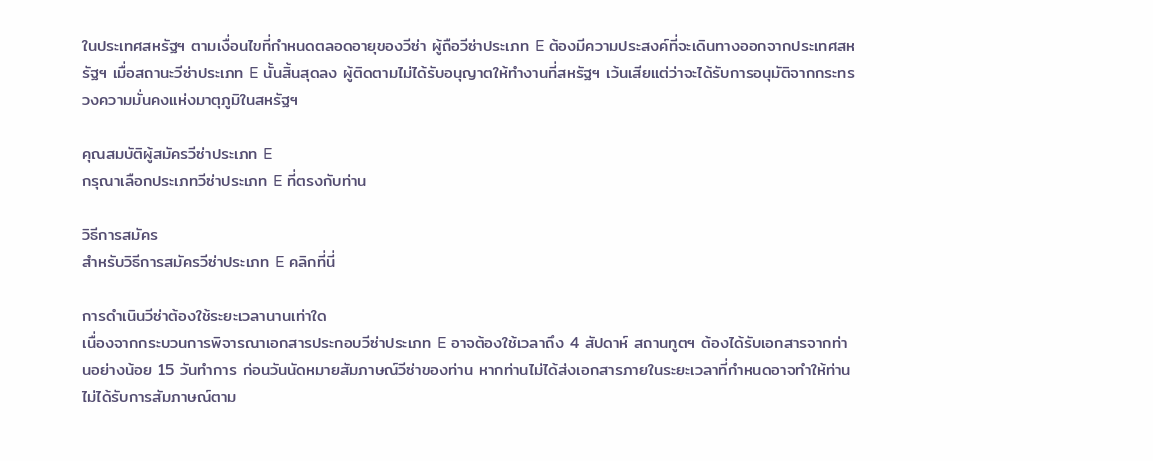ในประเทศสหรัฐฯ ตามเงื่อนไขที่กำหนดตลอดอายุของวีซ่า ผู้ถือวีซ่าประเภท E ต้องมีความประสงค์ที่จะเดินทางออกจากประเทศสหรัฐฯ เมื่อสถานะวีซ่าประเภท E นั้นสิ้นสุดลง ผู้ติดตามไม่ได้รับอนุญาตให้ทำงานที่สหรัฐฯ เว้นเสียแต่ว่าจะได้รับการอนุมัติจากกระทรวงความมั่นคงแห่งมาตุภูมิในสหรัฐฯ

คุณสมบัติผู้สมัครวีซ่าประเภท E
กรุณาเลือกประเภทวีซ่าประเภท E ที่ตรงกับท่าน

วิธีการสมัคร
สำหรับวิธีการสมัครวีซ่าประเภท E คลิกที่นี่

การดำเนินวีซ่าต้องใช้ระยะเวลานานเท่าใด
เนื่องจากกระบวนการพิจารณาเอกสารประกอบวีซ่าประเภท E อาจต้องใช้เวลาถึง 4 สัปดาห์ สถานทูตฯ ต้องได้รับเอกสารจากท่านอย่างน้อย 15 วันทำการ ก่อนวันนัดหมายสัมภาษณ์วีซ่าของท่าน หากท่านไม่ได้ส่งเอกสารภายในระยะเวลาที่กำหนดอาจทำให้ท่านไม่ได้รับการสัมภาษณ์ตาม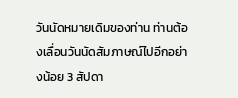วันนัดหมายเดิมของท่าน ท่านต้องเลื่อนวันนัดสัมภาษณ์ไปอีกอย่างน้อย 3 สัปดา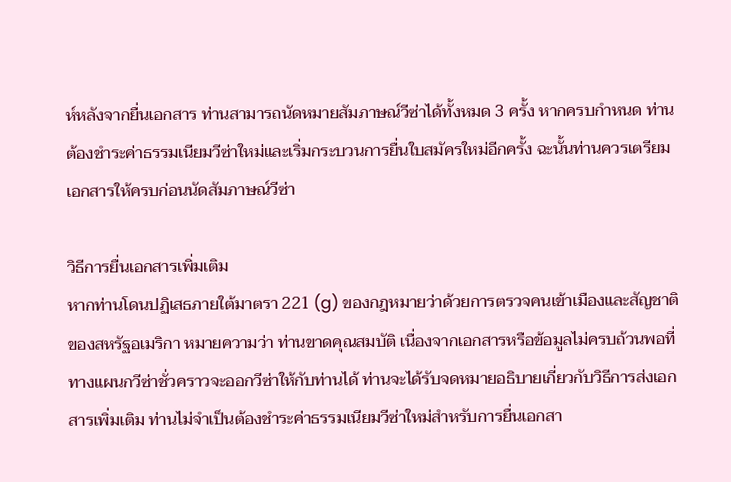ห์หลังจากยื่นเอกสาร ท่านสามารถนัดหมายสัมภาษณ์วีซ่าได้ทั้งหมด 3 ครั้ง หากครบกำหนด ท่านต้องชำระค่าธรรมเนียมวีซ่าใหม่และเริ่มกระบวนการยื่นใบสมัครใหม่อีกครั้ง ฉะนั้นท่านควรเตรียมเอกสารให้ครบก่อนนัดสัมภาษณ์วีซ่า

วิธีการยื่นเอกสารเพิ่มเติม
หากท่านโดนปฏิเสธภายใต้มาตรา 221 (g) ของกฎหมายว่าด้วยการตรวจคนเข้าเมืองและสัญชาติของสหรัฐอเมริกา หมายความว่า ท่านขาดคุณสมบัติ เนื่องจากเอกสารหรือข้อมูลไม่ครบถ้วนพอที่ทางแผนกวีซ่าชั่วคราวจะออกวีซ่าให้กับท่านได้ ท่านจะได้รับจดหมายอธิบายเกี่ยวกับวิธีการส่งเอกสารเพิ่มเติม ท่านไม่จำเป็นต้องชำระค่าธรรมเนียมวีซ่าใหม่สำหรับการยื่นเอกสา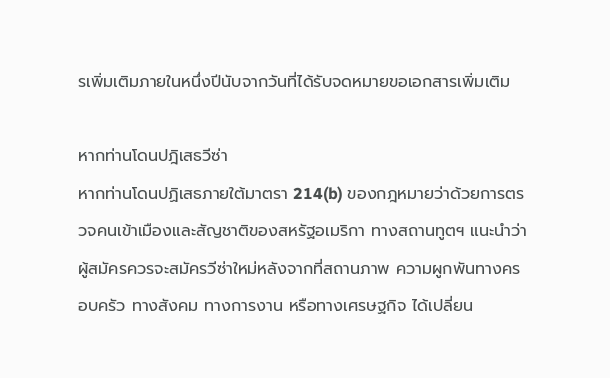รเพิ่มเติมภายในหนึ่งปีนับจากวันที่ได้รับจดหมายขอเอกสารเพิ่มเติม

หากท่านโดนปฎิเสธวีซ่า
หากท่านโดนปฏิเสธภายใต้มาตรา 214(b) ของกฎหมายว่าด้วยการตรวจคนเข้าเมืองและสัญชาติของสหรัฐอเมริกา ทางสถานทูตฯ แนะนำว่าผู้สมัครควรจะสมัครวีซ่าใหม่หลังจากที่สถานภาพ ความผูกพันทางครอบครัว ทางสังคม ทางการงาน หรือทางเศรษฐกิจ ได้เปลี่ยน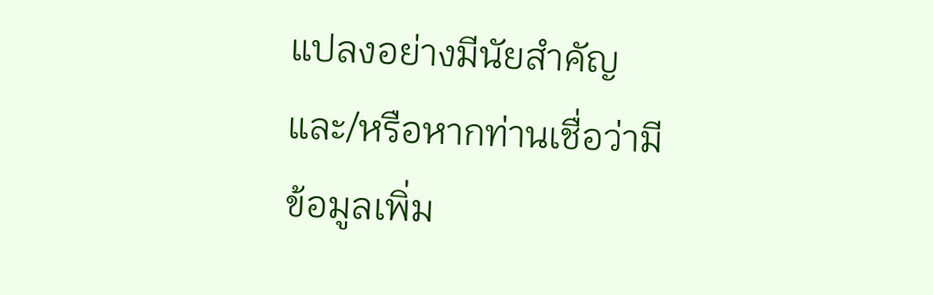แปลงอย่างมีนัยสำคัญ และ/หรือหากท่านเชื่อว่ามีข้อมูลเพิ่ม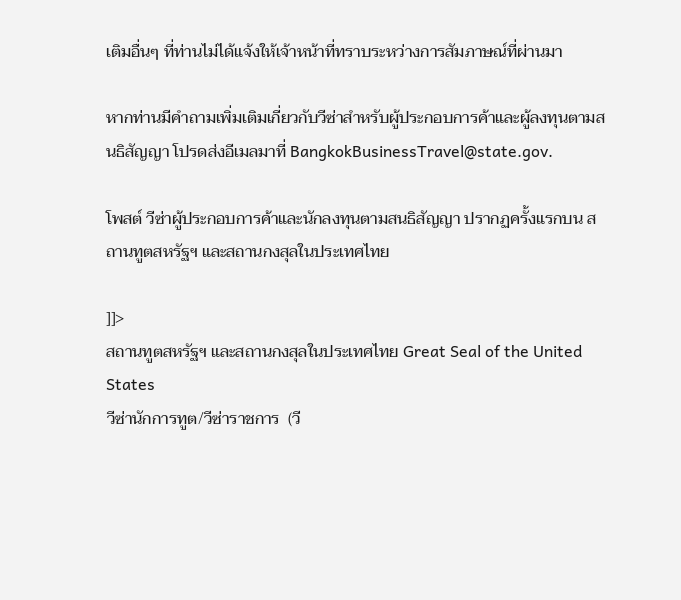เติมอื่นๆ ที่ท่านไม่ได้แจ้งให้เจ้าหน้าที่ทราบระหว่างการสัมภาษณ์ที่ผ่านมา

หากท่านมีคำถามเพิ่มเติมเกี่ยวกับวีซ่าสำหรับผู้ประกอบการค้าและผู้ลงทุนตามสนธิสัญญา โปรดส่งอีเมลมาที่ BangkokBusinessTravel@state.gov.

โพสต์ วีซ่าผู้ประกอบการค้าและนักลงทุนตามสนธิสัญญา ปรากฏครั้งแรกบน สถานทูตสหรัฐฯ และสถานกงสุลในประเทศไทย

]]>
สถานทูตสหรัฐฯ และสถานกงสุลในประเทศไทย Great Seal of the United States
วีซ่านักการทูต/วีซ่าราชการ  (วี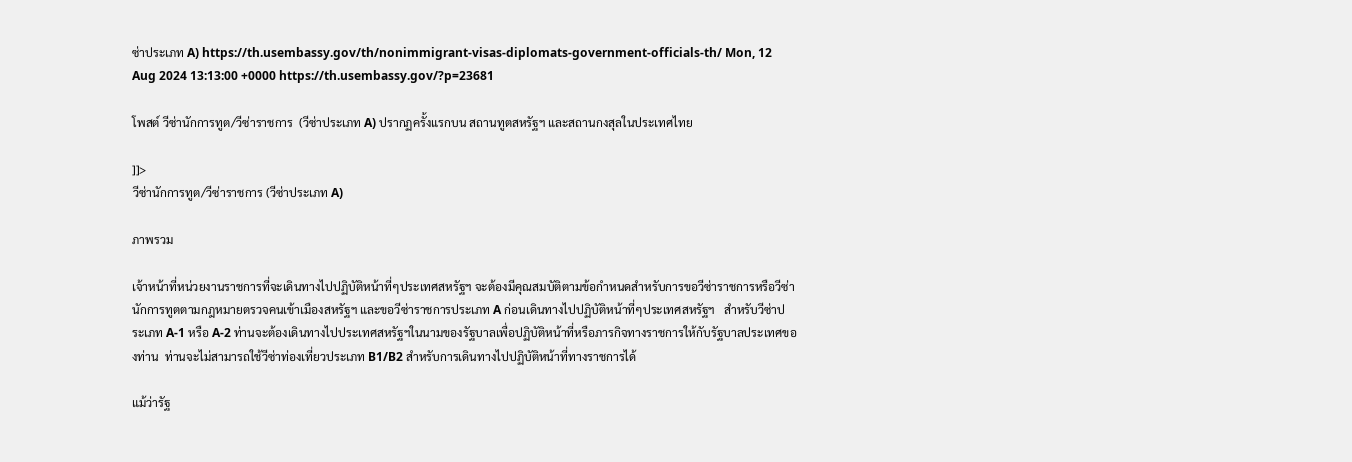ซ่าประเภท A) https://th.usembassy.gov/th/nonimmigrant-visas-diplomats-government-officials-th/ Mon, 12 Aug 2024 13:13:00 +0000 https://th.usembassy.gov/?p=23681

โพสต์ วีซ่านักการทูต/วีซ่าราชการ  (วีซ่าประเภท A) ปรากฏครั้งแรกบน สถานทูตสหรัฐฯ และสถานกงสุลในประเทศไทย

]]>
วีซ่านักการทูต/วีซ่าราชการ (วีซ่าประเภท A)

ภาพรวม

เจ้าหน้าที่หน่วยงานราชการที่จะเดินทางไปปฏิบัติหน้าที่ๆประเทศสหรัฐฯ จะต้องมีคุณสมบัติตามข้อกำหนดสำหรับการขอวีซ่าราชการหรือวีซ่านักการทูตตามกฎหมายตรวจคนเข้าเมืองสหรัฐฯ และขอวีซ่าราชการประเภท A ก่อนเดินทางไปปฏิบัติหน้าที่ๆประเทศสหรัฐฯ   สำหรับวีซ่าประเภท A-1 หรือ A-2 ท่านจะต้องเดินทางไปประเทศสหรัฐฯในนามของรัฐบาลเพื่อปฏิบัติหน้าที่หรือภารกิจทางราชการให้กับรัฐบาลประเทศของท่าน  ท่านจะไม่สามารถใช้วีซ่าท่องเที่ยวประเภท B1/B2 สำหรับการเดินทางไปปฏิบัติหน้าที่ทางราชการได้

แม้ว่ารัฐ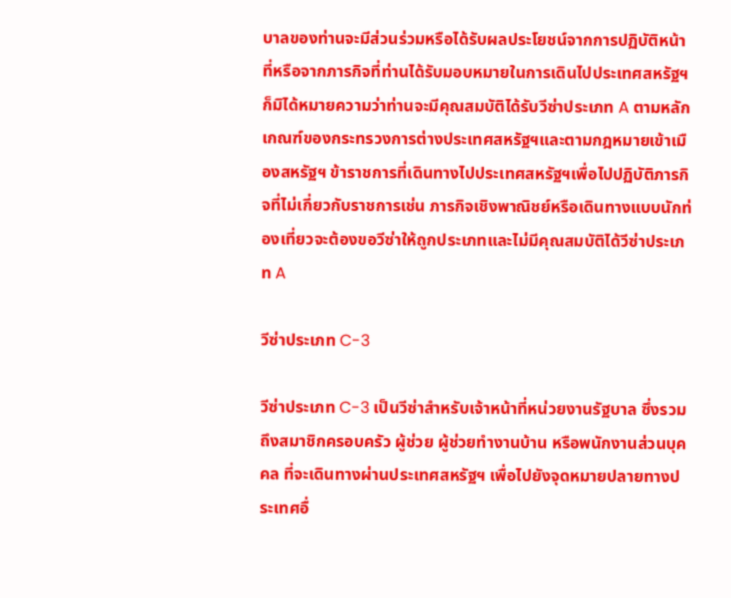บาลของท่านจะมีส่วนร่วมหรือได้รับผลประโยชน์จากการปฏิบัติหน้าที่หรือจากภารกิจที่ท่านได้รับมอบหมายในการเดินไปประเทศสหรัฐฯ ก็มิได้หมายความว่าท่านจะมีคุณสมบัติได้รับวีซ่าประเภท A ตามหลักเกณฑ์ของกระทรวงการต่างประเทศสหรัฐฯและตามกฎหมายเข้าเมืองสหรัฐฯ ข้าราชการที่เดินทางไปประเทศสหรัฐฯเพื่อไปปฏิบัติภารกิจที่ไม่เกี่ยวกับราชการเช่น ภารกิจเชิงพาณิชย์หรือเดินทางแบบนักท่องเที่ยวจะต้องขอวีซ่าให้ถูกประเภทและไม่มีคุณสมบัติได้วีซ่าประเภท A

วีซ่าประเภท C-3

วีซ่าประเภท C-3 เป็นวีซ่าสำหรับเจ้าหน้าที่หน่วยงานรัฐบาล ซึ่งรวมถึงสมาชิกครอบครัว ผู้ช่วย ผู้ช่วยทำงานบ้าน หรือพนักงานส่วนบุคคล ที่จะเดินทางผ่านประเทศสหรัฐฯ เพื่อไปยังจุดหมายปลายทางประเทศอื่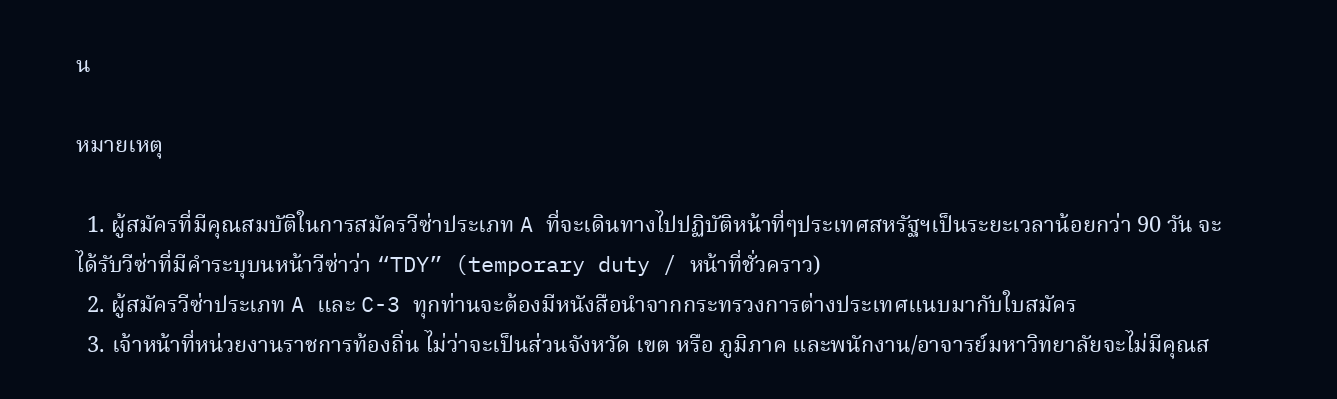น

หมายเหตุ

  1. ผู้สมัครที่มีคุณสมบัติในการสมัครวีซ่าประเภท A ที่จะเดินทางไปปฏิบัติหน้าที่ๆประเทศสหรัฐฯเป็นระยะเวลาน้อยกว่า 90 วัน จะได้รับวีซ่าที่มีคำระบุบนหน้าวีซ่าว่า “TDY” (temporary duty / หน้าที่ชั่วคราว)
  2. ผู้สมัครวีซ่าประเภท A และ C-3 ทุกท่านจะต้องมีหนังสือนำจากกระทรวงการต่างประเทศแนบมากับใบสมัคร
  3. เจ้าหน้าที่หน่วยงานราชการท้องถิ่น ไม่ว่าจะเป็นส่วนจังหวัด เขต หรือ ภูมิภาค และพนักงาน/อาจารย์มหาวิทยาลัยจะไม่มีคุณส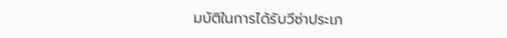มบัติในการได้รับวีซ่าประเภ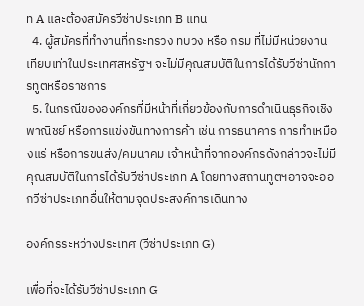ท A และต้องสมัครวีซ่าประเภท B แทน
  4. ผู้สมัครที่ทำงานที่กระทรวง ทบวง หรือ กรม ที่ไม่มีหน่วยงานเทียบเท่าในประเทศสหรัฐฯ จะไม่มีคุณสมบัติในการได้รับวีซ่านักการทูตหรือราชการ
  5. ในกรณีขององค์กรที่มีหน้าที่เกี่ยวข้องกับการดำเนินธุรกิจเชิงพาณิชย์ หรือการแข่งขันทางการค้า เช่น การธนาคาร การทำเหมืองแร่ หรือการขนส่ง/คมนาคม เจ้าหน้าที่จากองค์กรดังกล่าวจะไม่มีคุณสมบัติในการได้รับวีซ่าประเภท A โดยทางสถานทูตฯอาจจะออกวีซ่าประเภทอื่นให้ตามจุดประสงค์การเดินทาง

องค์กรระหว่างประเทศ (วีซ่าประเภท G)

เพื่อที่จะได้รับวีซ่าประเภท G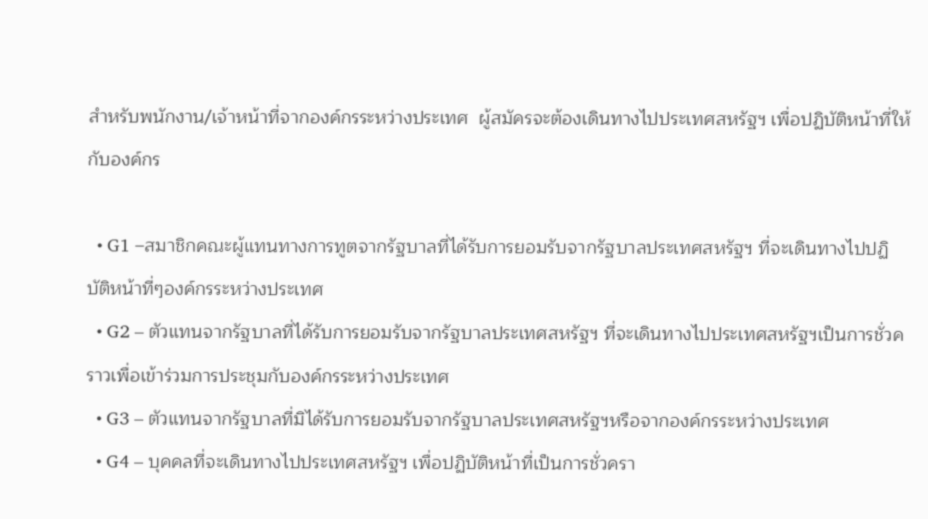สำหรับพนักงาน/เจ้าหน้าที่จากองค์กรระหว่างประเทศ  ผู้สมัครจะต้องเดินทางไปประเทศสหรัฐฯ เพื่อปฏิบัติหน้าที่ให้กับองค์กร

  • G1 –สมาชิกคณะผู้แทนทางการทูตจากรัฐบาลที่ได้รับการยอมรับจากรัฐบาลประเทศสหรัฐฯ ที่จะเดินทางไปปฏิบัติหน้าที่ๆองค์กรระหว่างประเทศ
  • G2 – ตัวแทนจากรัฐบาลที่ได้รับการยอมรับจากรัฐบาลประเทศสหรัฐฯ ที่จะเดินทางไปประเทศสหรัฐฯเป็นการชั่วคราวเพื่อเข้าร่วมการประชุมกับองค์กรระหว่างประเทศ
  • G3 – ตัวแทนจากรัฐบาลที่มิได้รับการยอมรับจากรัฐบาลประเทศสหรัฐฯหรือจากองค์กรระหว่างประเทศ
  • G4 – บุคคลที่จะเดินทางไปประเทศสหรัฐฯ เพื่อปฏิบัติหน้าที่เป็นการชั่วครา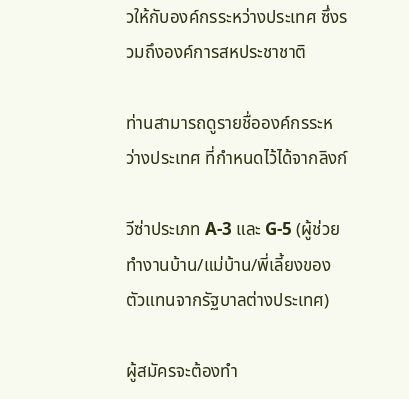วให้กับองค์กรระหว่างประเทศ ซึ่งรวมถึงองค์การสหประชาชาติ

ท่านสามารถดูรายชื่อองค์กรระหว่างประเทศ ที่กำหนดไว้ได้จากลิงก์

วีซ่าประเภท A-3 และ G-5 (ผู้ช่วยทำงานบ้าน/แม่บ้าน/พี่เลี้ยงของตัวแทนจากรัฐบาลต่างประเทศ)

ผู้สมัครจะต้องทำ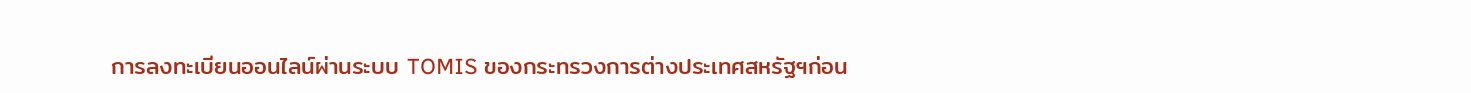การลงทะเบียนออนไลน์ผ่านระบบ TOMIS ของกระทรวงการต่างประเทศสหรัฐฯก่อน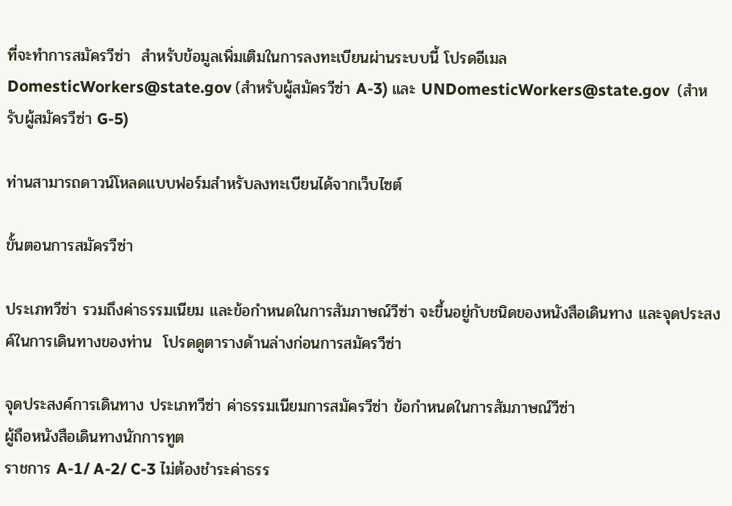ที่จะทำการสมัครวีซ่า  สำหรับข้อมูลเพิ่มเติมในการลงทะเบียนผ่านระบบนี้ โปรดอีเมล DomesticWorkers@state.gov (สำหรับผู้สมัครวีซ่า A-3) และ UNDomesticWorkers@state.gov  (สำหรับผู้สมัครวีซ่า G-5)

ท่านสามารถดาวน์โหลดแบบฟอร์มสำหรับลงทะเบียนได้จากเว็บไซต์

ขั้นตอนการสมัครวีซ่า

ประเภทวีซ่า รวมถึงค่าธรรมเนียม และข้อกำหนดในการสัมภาษณ์วีซ่า จะขึ้นอยู่กับชนิดของหนังสือเดินทาง และจุดประสงค์ในการเดินทางของท่าน  โปรดดูตารางด้านล่างก่อนการสมัครวีซ่า

จุดประสงค์การเดินทาง ประเภทวีซ่า ค่าธรรมเนียมการสมัครวีซ่า ข้อกำหนดในการสัมภาษณ์วีซ่า
ผู้ถือหนังสือเดินทางนักการทูต
ราชการ A-1/ A-2/ C-3 ไม่ต้องชำระค่าธรร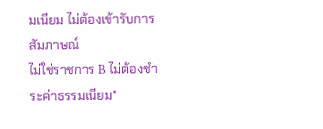มเนียม ไม่ต้องเข้ารับการสัมภาษณ์
ไม่ใช่ราชการ B ไม่ต้องชำระค่าธรรมเนียม*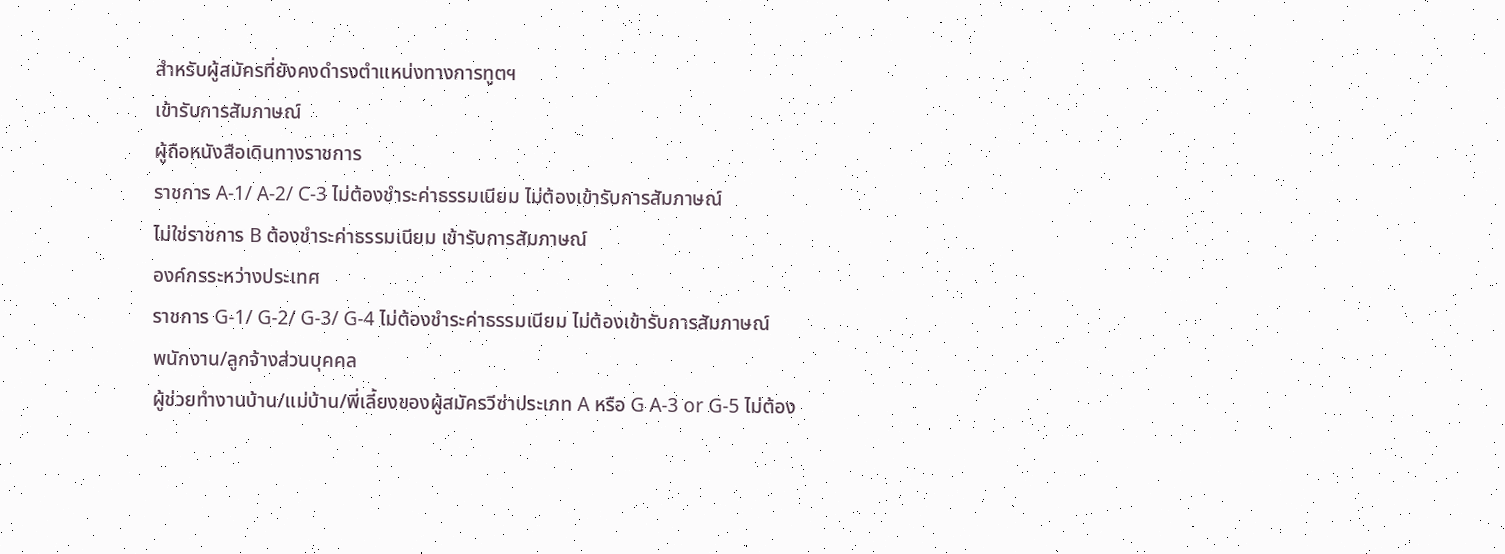สำหรับผู้สมัครที่ยังคงดำรงตำแหน่งทางการทูตฯ
เข้ารับการสัมภาษณ์
ผู้ถือหนังสือเดินทางราชการ
ราชการ A-1/ A-2/ C-3 ไม่ต้องชำระค่าธรรมเนียม ไม่ต้องเข้ารับการสัมภาษณ์
ไม่ใช่ราชการ B ต้องชำระค่าธรรมเนียม เข้ารับการสัมภาษณ์
องค์กรระหว่างประเทศ
ราชการ G-1/ G-2/ G-3/ G-4 ไม่ต้องชำระค่าธรรมเนียม ไม่ต้องเข้ารับการสัมภาษณ์
พนักงาน/ลูกจ้างส่วนบุคคล
ผู้ช่วยทำงานบ้าน/แม่บ้าน/พี่เลี้ยงของผู้สมัครวีซ่าประเภท A หรือ G A-3 or G-5 ไม่ต้อง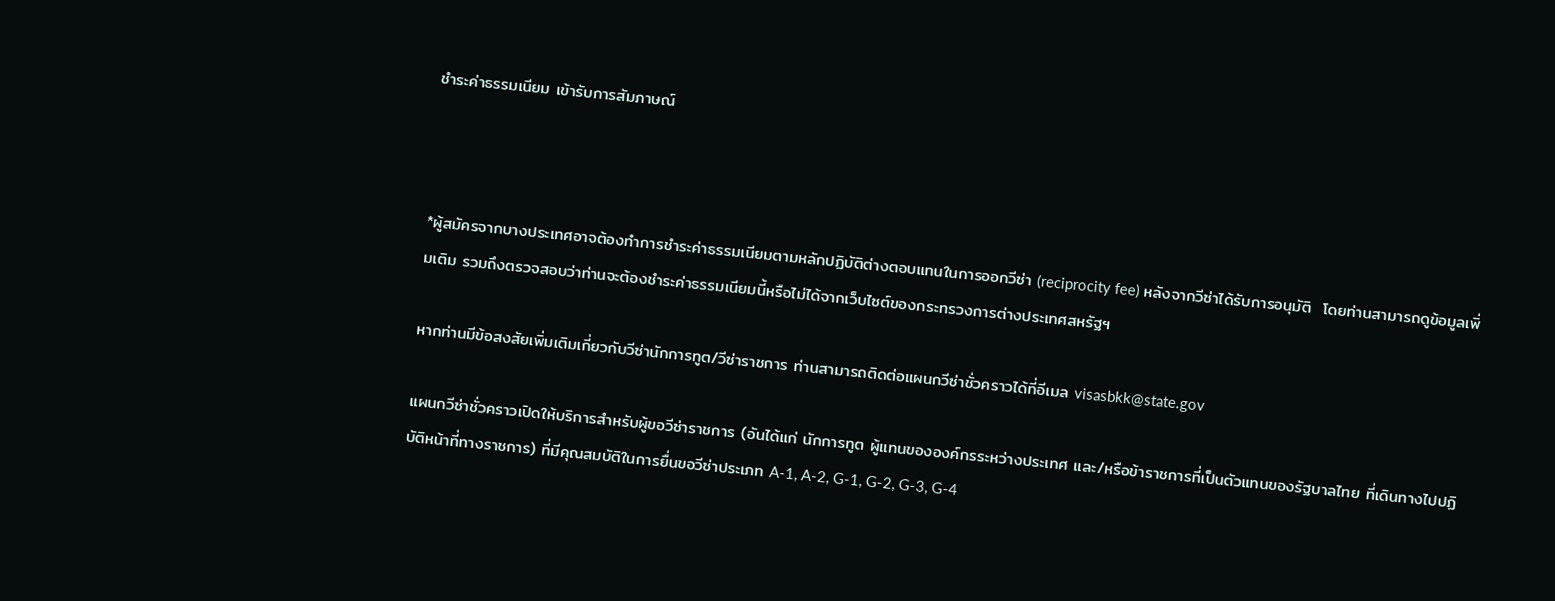ชำระค่าธรรมเนียม เข้ารับการสัมภาษณ์



*ผู้สมัครจากบางประเทศอาจต้องทำการชำระค่าธรรมเนียมตามหลักปฏิบัติต่างตอบแทนในการออกวีซ่า (reciprocity fee) หลังจากวีซ่าได้รับการอนุมัติ  โดยท่านสามารถดูข้อมูลเพิ่มเติม รวมถึงตรวจสอบว่าท่านจะต้องชำระค่าธรรมเนียมนี้หรือไม่ได้จากเว็บไซต์ของกระทรวงการต่างประเทศสหรัฐฯ

หากท่านมีข้อสงสัยเพิ่มเติมเกี่ยวกับวีซ่านักการทูต/วีซ่าราชการ ท่านสามารถติดต่อแผนกวีซ่าชั่วคราวได้ที่อีเมล visasbkk@state.gov

แผนกวีซ่าชั่วคราวเปิดให้บริการสำหรับผู้ขอวีซ่าราชการ (อันได้แก่ นักการทูต ผู้แทนขององค์กรระหว่างประเทศ และ/หรือข้าราชการที่เป็นตัวแทนของรัฐบาลไทย ที่เดินทางไปปฏิบัติหน้าที่ทางราชการ) ที่มีคุณสมบัติในการยื่นขอวีซ่าประเภท A-1, A-2, G-1, G-2, G-3, G-4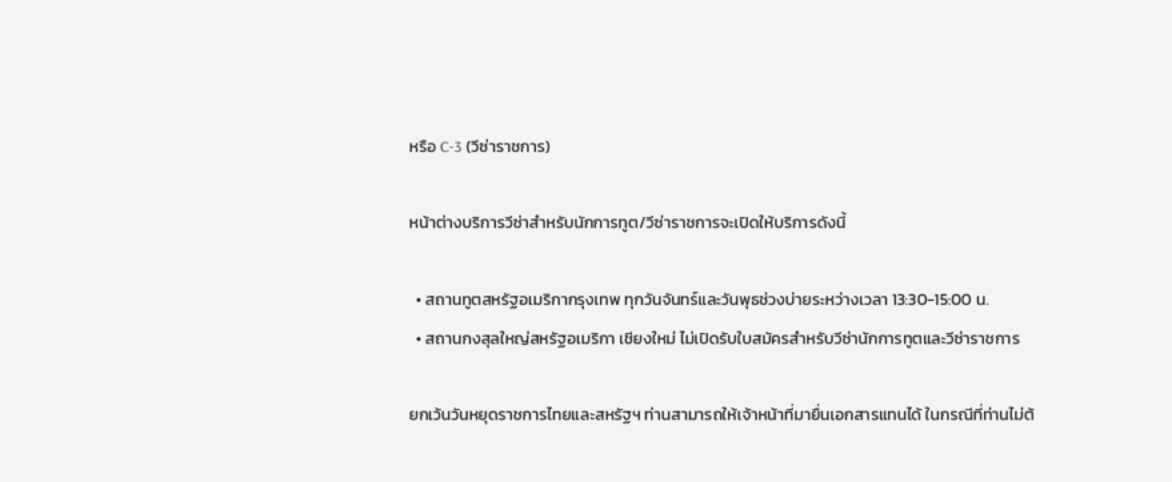หรือ C-3 (วีซ่าราชการ)

หน้าต่างบริการวีซ่าสำหรับนักการทูต/วีซ่าราชการจะเปิดให้บริการดังนี้

  • สถานทูตสหรัฐอเมริกากรุงเทพ ทุกวันจันทร์และวันพุธช่วงบ่ายระหว่างเวลา 13:30-15:00 น.
  • สถานกงสุลใหญ่สหรัฐอเมริกา เชียงใหม่ ไม่เปิดรับใบสมัครสำหรับวีซ่านักการทูตและวีซ่าราชการ

ยกเว้นวันหยุดราชการไทยและสหรัฐฯ ท่านสามารถให้เจ้าหน้าที่มายื่นเอกสารแทนได้ ในกรณีที่ท่านไม่ต้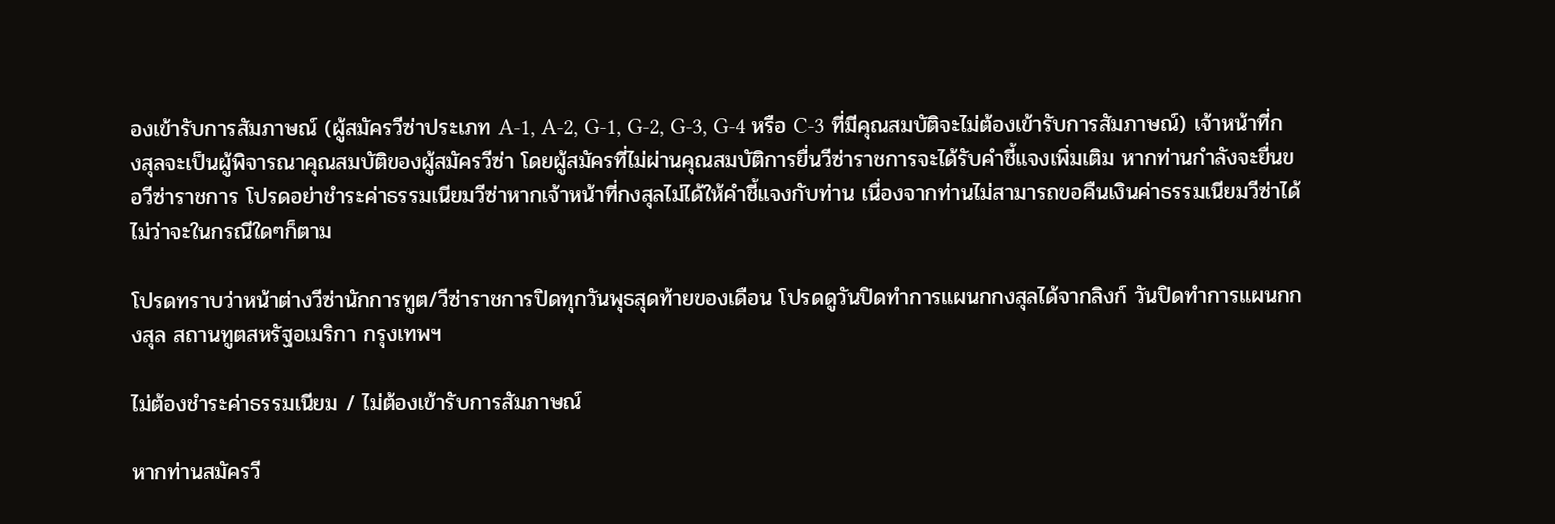องเข้ารับการสัมภาษณ์ (ผู้สมัครวีซ่าประเภท A-1, A-2, G-1, G-2, G-3, G-4 หรือ C-3 ที่มีคุณสมบัติจะไม่ต้องเข้ารับการสัมภาษณ์) เจ้าหน้าที่กงสุลจะเป็นผู้พิจารณาคุณสมบัติของผู้สมัครวีซ่า โดยผู้สมัครที่ไม่ผ่านคุณสมบัติการยื่นวีซ่าราชการจะได้รับคำชี้แจงเพิ่มเติม หากท่านกำลังจะยื่นขอวีซ่าราชการ โปรดอย่าชำระค่าธรรมเนียมวีซ่าหากเจ้าหน้าที่กงสุลไม่ได้ให้คำชี้แจงกับท่าน เนื่องจากท่านไม่สามารถขอคืนเงินค่าธรรมเนียมวีซ่าได้ไม่ว่าจะในกรณีใดๆก็ตาม

โปรดทราบว่าหน้าต่างวีซ่านักการทูต/วีซ่าราชการปิดทุกวันพุธสุดท้ายของเดือน โปรดดูวันปิดทำการแผนกกงสุลได้จากลิงก์ วันปิดทำการแผนกกงสุล สถานทูตสหรัฐอเมริกา กรุงเทพฯ

ไม่ต้องชำระค่าธรรมเนียม / ไม่ต้องเข้ารับการสัมภาษณ์

หากท่านสมัครวี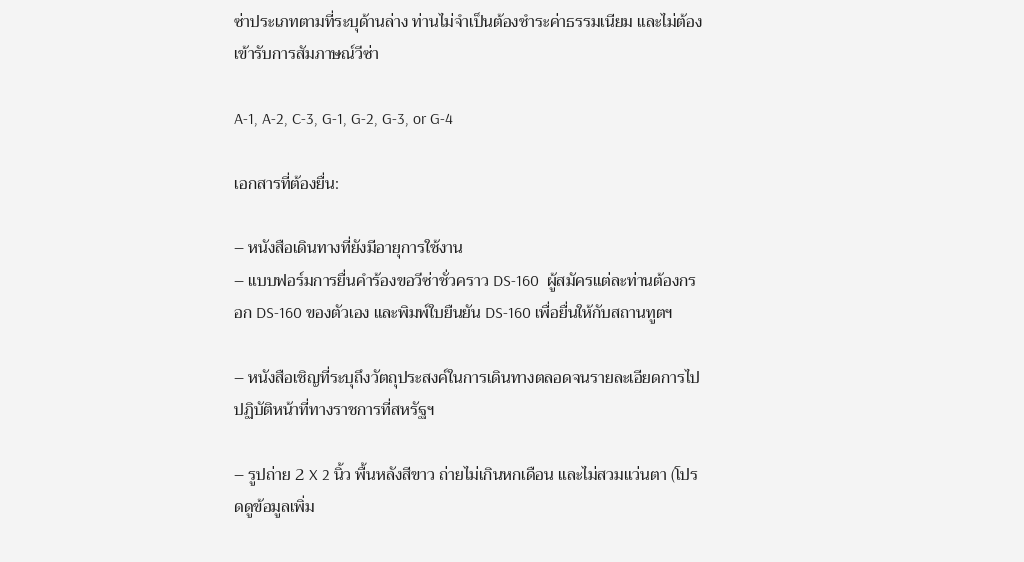ซ่าประเภทตามที่ระบุด้านล่าง ท่านไม่จำเป็นต้องชำระค่าธรรมเนียม และไม่ต้องเข้ารับการสัมภาษณ์วีซ่า

A-1, A-2, C-3, G-1, G-2, G-3, or G-4

เอกสารที่ต้องยื่น:

– หนังสือเดินทางที่ยังมีอายุการใช้งาน
– แบบฟอร์มการยื่นคำร้องขอวีซ่าชั่วคราว DS-160  ผู้สมัครแต่ละท่านต้องกรอก DS-160 ของตัวเอง และพิมพ์ใบยืนยัน DS-160 เพื่อยื่นให้กับสถานทูตฯ

– หนังสือเชิญที่ระบุถึงวัตถุประสงค์ในการเดินทางตลอดจนรายละเอียดการไปปฏิบัติหน้าที่ทางราชการที่สหรัฐฯ

– รูปถ่าย 2 X 2 นิ้ว พื้นหลังสีขาว ถ่ายไม่เกินหกเดือน และไม่สวมแว่นตา (โปรดดูข้อมูลเพิ่ม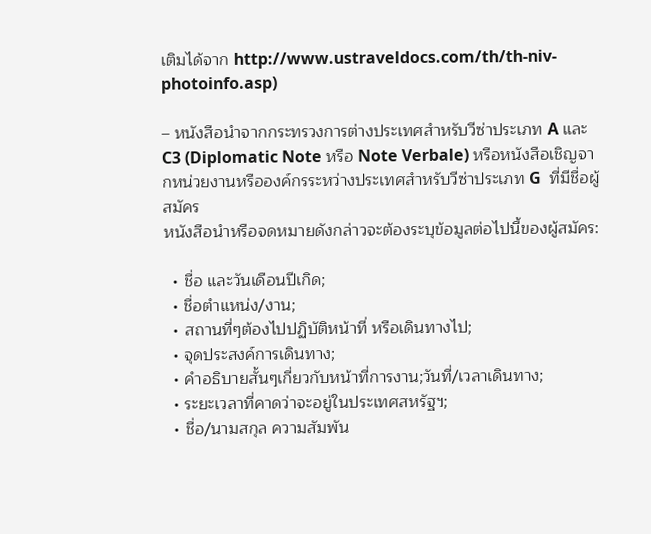เติมได้จาก http://www.ustraveldocs.com/th/th-niv-photoinfo.asp)

– หนังสือนำจากกระทรวงการต่างประเทศสำหรับวีซ่าประเภท A และ C3 (Diplomatic Note หรือ Note Verbale) หรือหนังสือเชิญจากหน่วยงานหรือองค์กรระหว่างประเทศสำหรับวีซ่าประเภท G  ที่มีชื่อผู้สมัคร
หนังสือนำหรือจดหมายดังกล่าวจะต้องระบุข้อมูลต่อไปนี้ของผู้สมัคร:

  • ชื่อ และวันเดือนปีเกิด;
  • ชื่อตำแหน่ง/งาน;
  • สถานที่ๆต้องไปปฏิบัติหน้าที่ หรือเดินทางไป;
  • จุดประสงค์การเดินทาง;
  • คำอธิบายสั้นๆเกี่ยวกับหน้าที่การงาน;วันที่/เวลาเดินทาง;
  • ระยะเวลาที่คาดว่าจะอยู่ในประเทศสหรัฐฯ;
  • ชื่อ/นามสกุล ความสัมพัน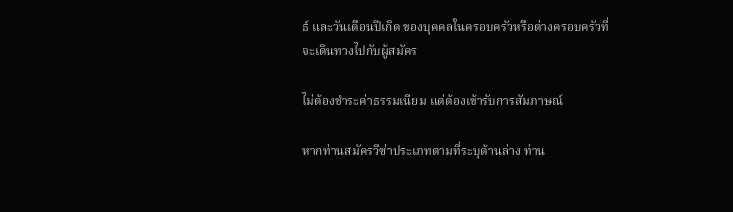ธ์ และวันเดือนปีเกิด ของบุคคลในครอบครัวหรือต่างครอบครัวที่จะเดินทางไปกับผู้สมัคร

ไม่ต้องชำระค่าธรรมเนียม แต่ต้องเข้ารับการสัมภาษณ์

หากท่านสมัครวีซ่าประเภทตามที่ระบุด้านล่าง ท่าน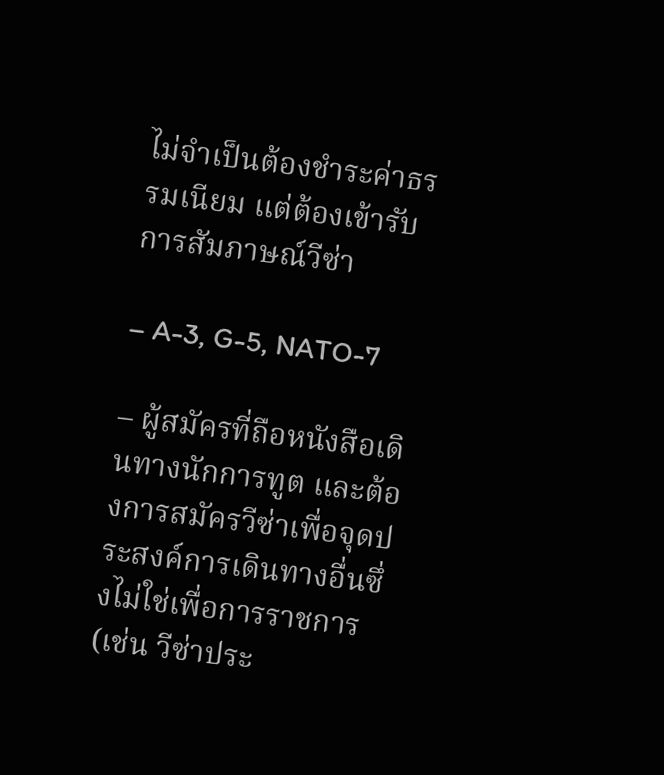ไม่จำเป็นต้องชำระค่าธรรมเนียม แต่ต้องเข้ารับการสัมภาษณ์วีซ่า

– A-3, G-5, NATO-7

– ผู้สมัครที่ถือหนังสือเดินทางนักการทูต และต้องการสมัครวีซ่าเพื่อจุดประสงค์การเดินทางอื่นซึ่งไม่ใช่เพื่อการราชการ (เช่น วีซ่าประ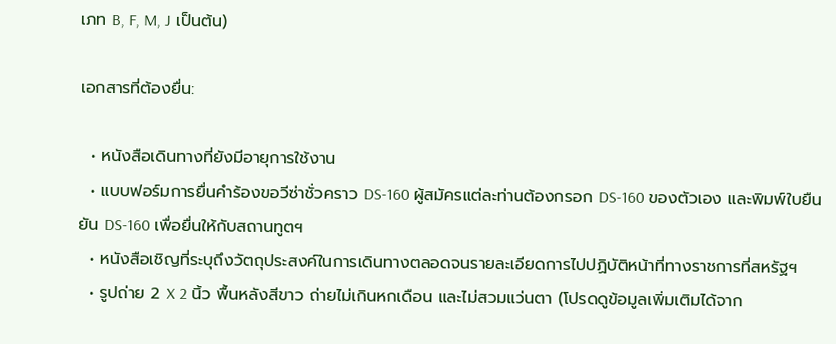เภท B, F, M, J เป็นต้น)

เอกสารที่ต้องยื่น:

  • หนังสือเดินทางที่ยังมีอายุการใช้งาน
  • แบบฟอร์มการยื่นคำร้องขอวีซ่าชั่วคราว DS-160 ผู้สมัครแต่ละท่านต้องกรอก DS-160 ของตัวเอง และพิมพ์ใบยืนยัน DS-160 เพื่อยื่นให้กับสถานทูตฯ
  • หนังสือเชิญที่ระบุถึงวัตถุประสงค์ในการเดินทางตลอดจนรายละเอียดการไปปฏิบัติหน้าที่ทางราชการที่สหรัฐฯ
  • รูปถ่าย 2 X 2 นิ้ว พื้นหลังสีขาว ถ่ายไม่เกินหกเดือน และไม่สวมแว่นตา (โปรดดูข้อมูลเพิ่มเติมได้จาก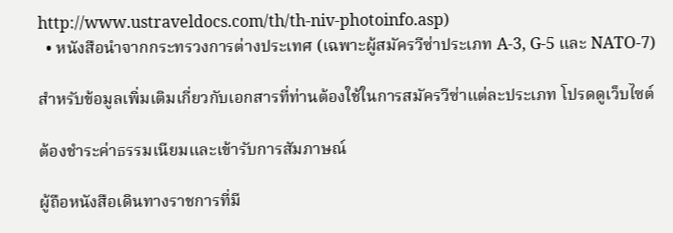http://www.ustraveldocs.com/th/th-niv-photoinfo.asp)
  • หนังสือนำจากกระทรวงการต่างประเทศ (เฉพาะผู้สมัครวีซ่าประเภท A-3, G-5 และ NATO-7)

สำหรับข้อมูลเพิ่มเติมเกี่ยวกับเอกสารที่ท่านต้องใช้ในการสมัครวีซ่าแต่ละประเภท โปรดดูเว็บไซต์

ต้องชำระค่าธรรมเนียมและเข้ารับการสัมภาษณ์

ผู้ถือหนังสือเดินทางราชการที่มี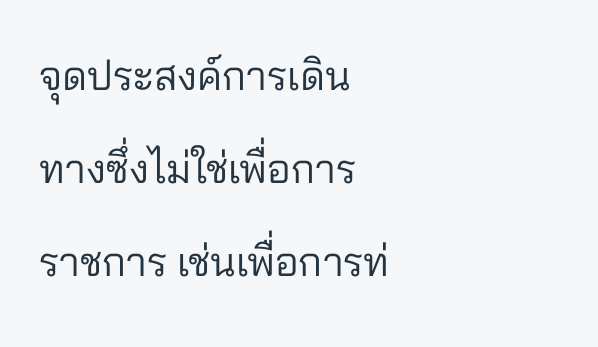จุดประสงค์การเดินทางซึ่งไม่ใช่เพื่อการราชการ เช่นเพื่อการท่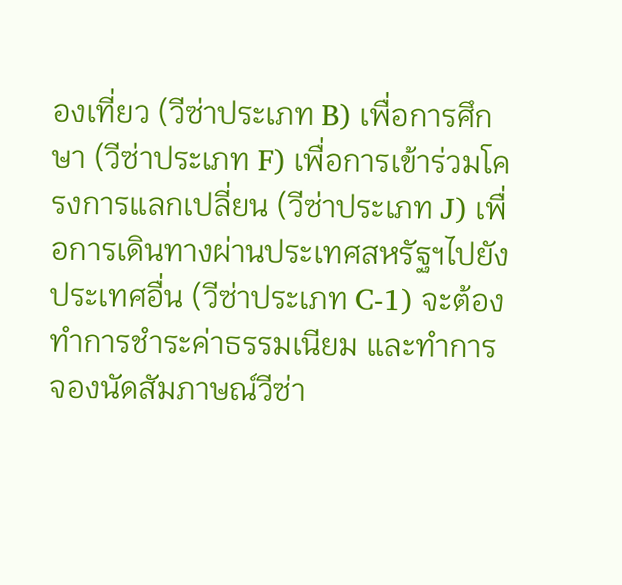องเที่ยว (วีซ่าประเภท B) เพื่อการศึกษา (วีซ่าประเภท F) เพื่อการเข้าร่วมโครงการแลกเปลี่ยน (วีซ่าประเภท J) เพื่อการเดินทางผ่านประเทศสหรัฐฯไปยังประเทศอื่น (วีซ่าประเภท C-1) จะต้องทำการชำระค่าธรรมเนียม และทำการจองนัดสัมภาษณ์วีซ่า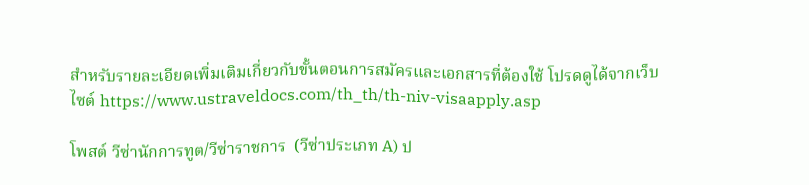สำหรับรายละเอียดเพิ่มเติมเกี่ยวกับขั้นตอนการสมัครและเอกสารที่ต้องใช้ โปรดดูได้จากเว็บไซต์ https://www.ustraveldocs.com/th_th/th-niv-visaapply.asp

โพสต์ วีซ่านักการทูต/วีซ่าราชการ  (วีซ่าประเภท A) ป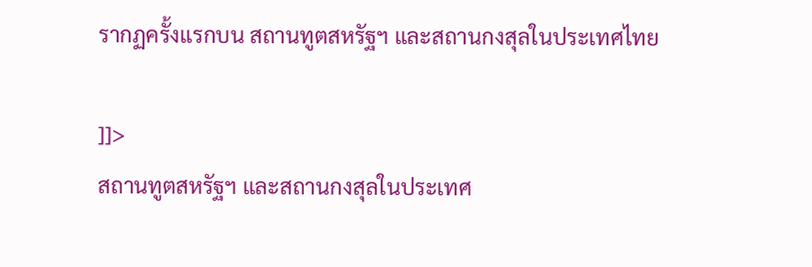รากฏครั้งแรกบน สถานทูตสหรัฐฯ และสถานกงสุลในประเทศไทย

]]>
สถานทูตสหรัฐฯ และสถานกงสุลในประเทศ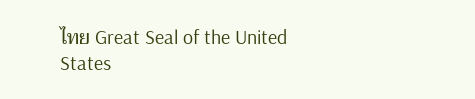ไทย Great Seal of the United States